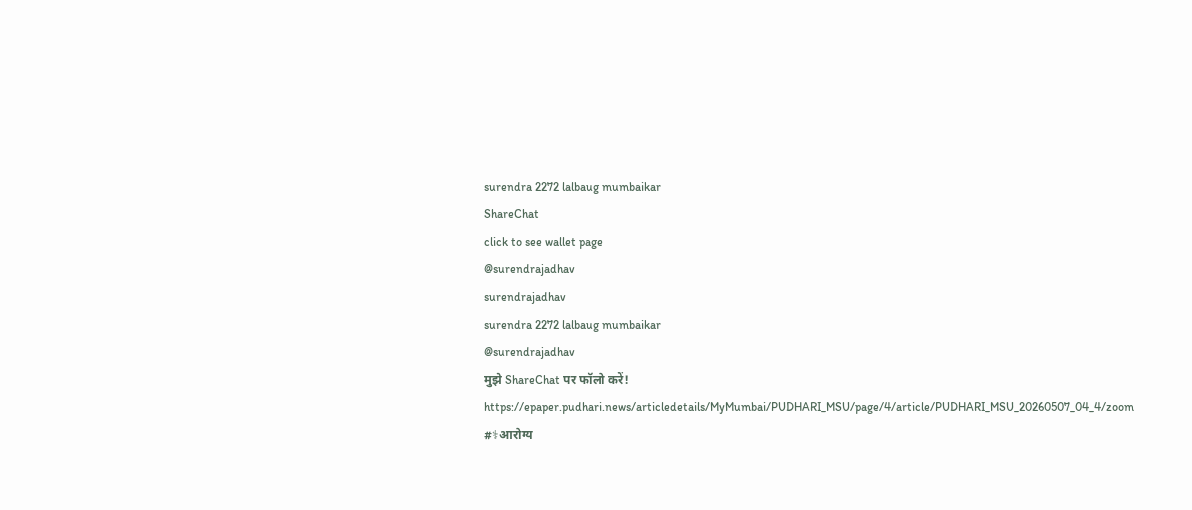surendra 2272 lalbaug mumbaikar
ShareChat
click to see wallet page
@surendrajadhav
surendrajadhav
surendra 2272 lalbaug mumbaikar
@surendrajadhav
मुझे ShareChat पर फॉलो करें!
https://epaper.pudhari.news/articledetails/MyMumbai/PUDHARI_MSU/page/4/article/PUDHARI_MSU_20260507_04_4/zoom #⚕आरोग्य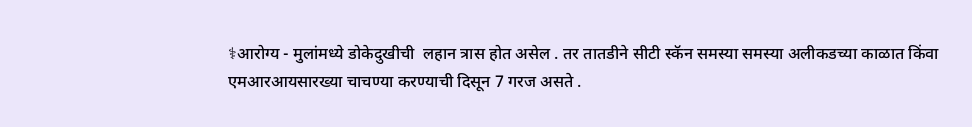⚕आरोग्य - मुलांमध्ये डोकेदुखीची  लहान त्रास होत असेल . तर तातडीने सीटी स्कॅन समस्या समस्या अलीकडच्या काळात किंवा एमआरआयसारख्या चाचण्या करण्याची दिसून 7 गरज असते .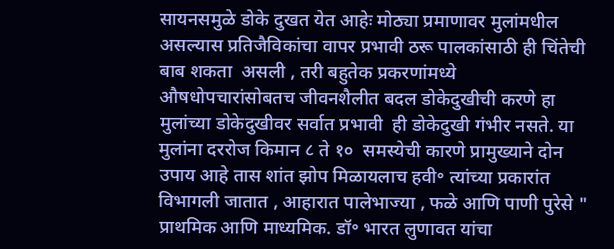सायनसमुळे डोके दुखत येत आहेः मोठ्या प्रमाणावर मुलांमधील असल्यास प्रतिजैविकांचा वापर प्रभावी ठरू पालकांसाठी ही चिंतेची बाब शकता  असली , तरी बहुतेक प्रकरणांमध्ये औषधोपचारांसोबतच जीवनशैलीत बदल डोकेदुखीची करणे हा मुलांच्या डोकेदुखीवर सर्वात प्रभावी  ही डोकेदुखी गंभीर नसते. या मुलांना दररोज किमान ८ ते १०  समस्येची कारणे प्रामुख्याने दोन उपाय आहे तास शांत झोप मिळायलाच हवी॰ त्यांच्या प्रकारांत विभागली जातात , आहारात पालेभाज्या , फळे आणि पाणी पुरेसे " प्राथमिक आणि माध्यमिक. डॉ॰ भारत लुणावत यांचा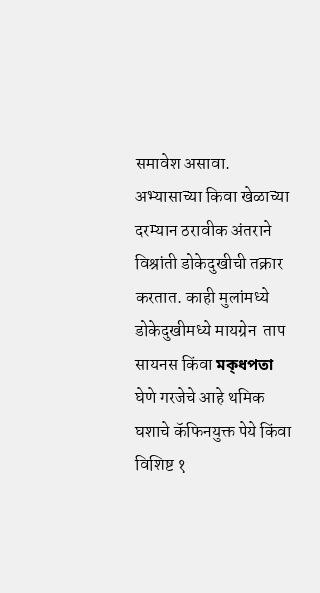समावेश असावा. अभ्यासाच्या किवा खेळाच्या दरम्यान ठरावीक अंतराने विश्रांती डोकेदुखीची तक्रार करतात. काही मुलांमध्ये  डोकेदुखीमध्ये मायग्रेन  ताप   सायनस किंवा মক্ধপতা घेणे गरजेचे आहे थमिक घशाचे कॅफिनयुक्त पेये किंवा विशिष्ट १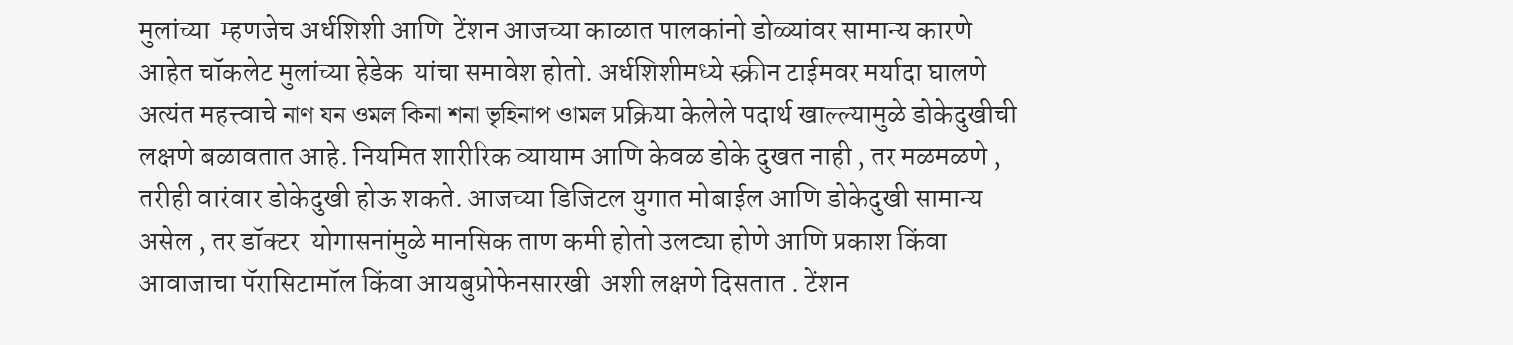मुलांच्या  म्हणजेच अर्धशिशी आणि  टेंशन आजच्या काळात पालकांनो डोळ्यांवर सामान्य कारणे आहेत चॉकलेट मुलांच्या हेडेक  यांचा समावेश होतो. अर्धशिशीमध्ये स्क्रीन टाईमवर मर्यादा घालणे अत्यंत महत्त्वाचे নাণ যন ওমল কিনা শনা ভৃহিনাপ ওামল प्रक्रिया केलेले पदार्थ खाल्ल्यामुळे डोकेदुखीची लक्षणे बळावतात आहे. नियमित शारीरिक व्यायाम आणि केवळ डोके दुखत नाही , तर मळमळणे , तरीही वारंवार डोकेदुखी होऊ शकते. आजच्या डिजिटल युगात मोबाईल आणि डोकेदुखी सामान्य असेल , तर डॉक्टर  योगासनांमुळे मानसिक ताण कमी होतो उलट्या होणे आणि प्रकाश किंवा आवाजाचा पॅरासिटामॉल किंवा आयबुप्रोफेनसारखी  अशी लक्षणे दिसतात . टेंशन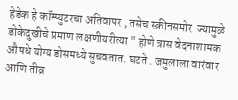हेडेक हे कॉम्प्युटरचा अतिवापर , तसेच स्क्रीनसमोर  ज्यामुळे डोकेदुखीचे प्रमाण लक्षणीयरीत्या " होणे त्रास वेदनाशामक औषधे योग्य डोसमध्ये सुचवतात. घटते . जमुलाला वारंवार आणि तीव्र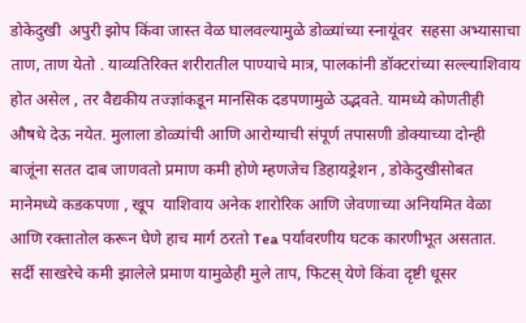डोकेदुखी  अपुरी झोप किंवा जास्त वेळ घालवल्यामुळे डोळ्यांच्या स्नायूंवर  सहसा अभ्यासाचा ताण, ताण येतो . याव्यतिरिक्त शरीरातील पाण्याचे मात्र, पालकांनी डॉक्टरांच्या सल्ल्याशिवाय होत असेल , तर वैद्यकीय तज्ज्ञांकडून मानसिक दडपणामुळे उद्भवते. यामध्ये कोणतीही औषधे देऊ नयेत. मुलाला डोळ्यांची आणि आरोग्याची संपूर्ण तपासणी डोक्याच्या दोन्ही बाजूंना सतत दाब जाणवतो प्रमाण कमी होणे म्हणजेच डिहायड्रेशन , डोकेदुखीसोबत मानेमध्ये कडकपणा , खूप  याशिवाय अनेक शारोरिक आणि जेवणाच्या अनियमित वेळा आणि रक्तातोल करून घेणे हाच मार्ग ठरतो Tea पर्यावरणीय घटक कारणीभूत असतात. सर्दी साखरेचे कमी झालेले प्रमाण यामुळेही मुले ताप, फिटस् येणे किंवा दृष्टी धूसर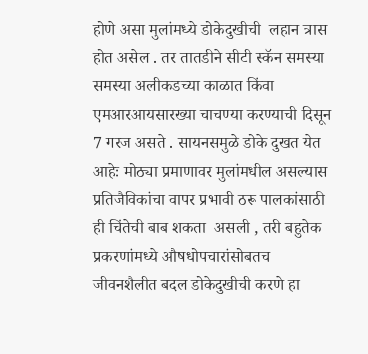होणे असा मुलांमध्ये डोकेदुखीची  लहान त्रास होत असेल . तर तातडीने सीटी स्कॅन समस्या समस्या अलीकडच्या काळात किंवा एमआरआयसारख्या चाचण्या करण्याची दिसून 7 गरज असते . सायनसमुळे डोके दुखत येत आहेः मोठ्या प्रमाणावर मुलांमधील असल्यास प्रतिजैविकांचा वापर प्रभावी ठरू पालकांसाठी ही चिंतेची बाब शकता  असली , तरी बहुतेक प्रकरणांमध्ये औषधोपचारांसोबतच जीवनशैलीत बदल डोकेदुखीची करणे हा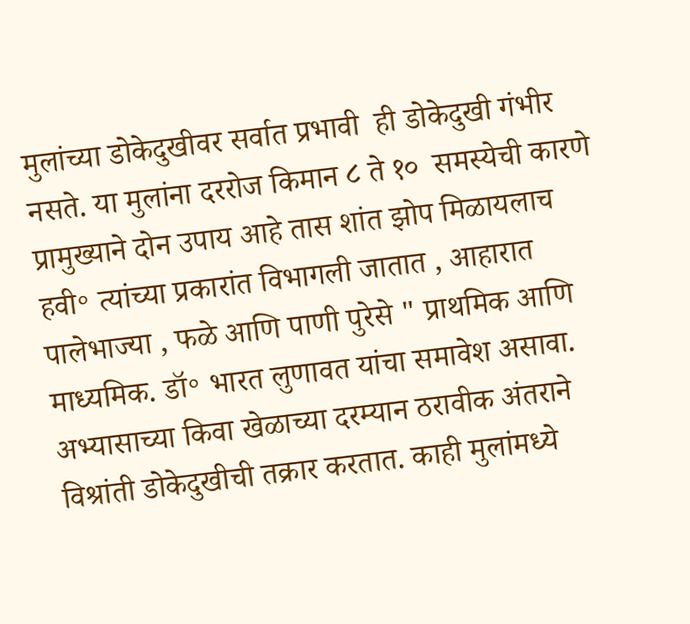मुलांच्या डोकेदुखीवर सर्वात प्रभावी  ही डोकेदुखी गंभीर नसते. या मुलांना दररोज किमान ८ ते १०  समस्येची कारणे प्रामुख्याने दोन उपाय आहे तास शांत झोप मिळायलाच हवी॰ त्यांच्या प्रकारांत विभागली जातात , आहारात पालेभाज्या , फळे आणि पाणी पुरेसे " प्राथमिक आणि माध्यमिक. डॉ॰ भारत लुणावत यांचा समावेश असावा. अभ्यासाच्या किवा खेळाच्या दरम्यान ठरावीक अंतराने विश्रांती डोकेदुखीची तक्रार करतात. काही मुलांमध्ये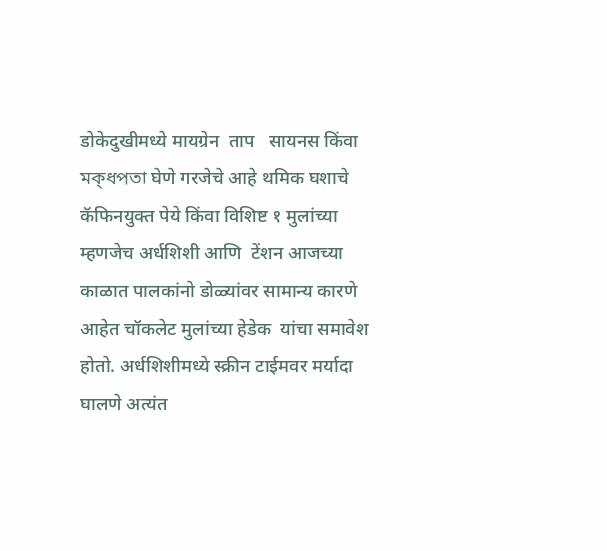डोकेदुखीमध्ये मायग्रेन  ताप   सायनस किंवा মক্ধপতা घेणे गरजेचे आहे थमिक घशाचे कॅफिनयुक्त पेये किंवा विशिष्ट १ मुलांच्या  म्हणजेच अर्धशिशी आणि  टेंशन आजच्या काळात पालकांनो डोळ्यांवर सामान्य कारणे आहेत चॉकलेट मुलांच्या हेडेक  यांचा समावेश होतो. अर्धशिशीमध्ये स्क्रीन टाईमवर मर्यादा घालणे अत्यंत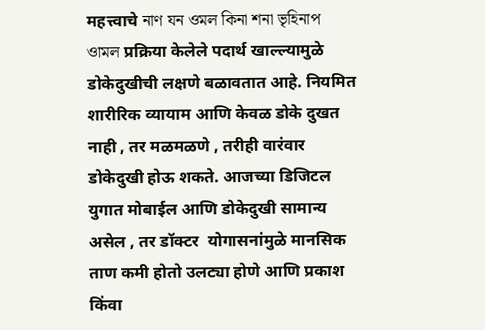महत्त्वाचे নাণ যন ওমল কিনা শনা ভৃহিনাপ ওামল प्रक्रिया केलेले पदार्थ खाल्ल्यामुळे डोकेदुखीची लक्षणे बळावतात आहे. नियमित शारीरिक व्यायाम आणि केवळ डोके दुखत नाही , तर मळमळणे , तरीही वारंवार डोकेदुखी होऊ शकते. आजच्या डिजिटल युगात मोबाईल आणि डोकेदुखी सामान्य असेल , तर डॉक्टर  योगासनांमुळे मानसिक ताण कमी होतो उलट्या होणे आणि प्रकाश किंवा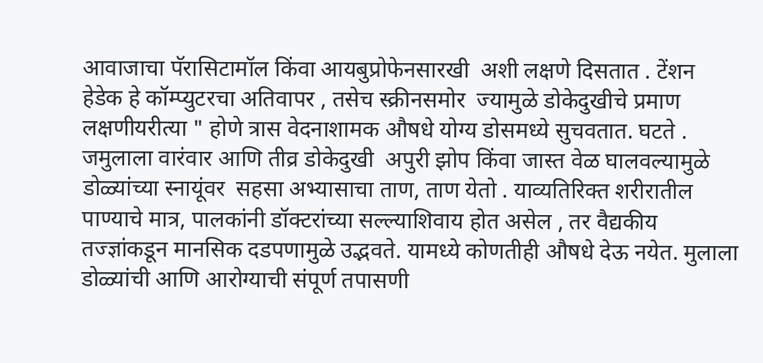आवाजाचा पॅरासिटामॉल किंवा आयबुप्रोफेनसारखी  अशी लक्षणे दिसतात . टेंशन हेडेक हे कॉम्प्युटरचा अतिवापर , तसेच स्क्रीनसमोर  ज्यामुळे डोकेदुखीचे प्रमाण लक्षणीयरीत्या " होणे त्रास वेदनाशामक औषधे योग्य डोसमध्ये सुचवतात. घटते . जमुलाला वारंवार आणि तीव्र डोकेदुखी  अपुरी झोप किंवा जास्त वेळ घालवल्यामुळे डोळ्यांच्या स्नायूंवर  सहसा अभ्यासाचा ताण, ताण येतो . याव्यतिरिक्त शरीरातील पाण्याचे मात्र, पालकांनी डॉक्टरांच्या सल्ल्याशिवाय होत असेल , तर वैद्यकीय तज्ज्ञांकडून मानसिक दडपणामुळे उद्भवते. यामध्ये कोणतीही औषधे देऊ नयेत. मुलाला डोळ्यांची आणि आरोग्याची संपूर्ण तपासणी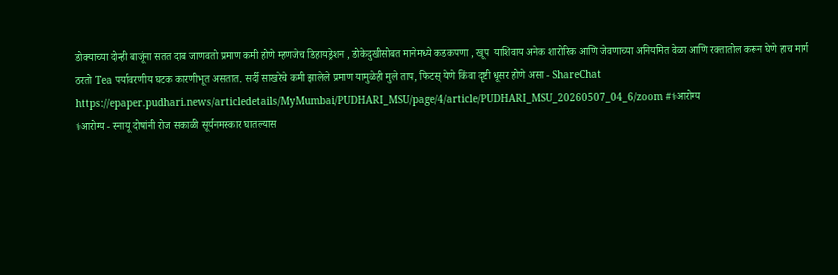डोक्याच्या दोन्ही बाजूंना सतत दाब जाणवतो प्रमाण कमी होणे म्हणजेच डिहायड्रेशन , डोकेदुखीसोबत मानेमध्ये कडकपणा , खूप  याशिवाय अनेक शारोरिक आणि जेवणाच्या अनियमित वेळा आणि रक्तातोल करून घेणे हाच मार्ग ठरतो Tea पर्यावरणीय घटक कारणीभूत असतात. सर्दी साखरेचे कमी झालेले प्रमाण यामुळेही मुले ताप, फिटस् येणे किंवा दृष्टी धूसर होणे असा - ShareChat
https://epaper.pudhari.news/articledetails/MyMumbai/PUDHARI_MSU/page/4/article/PUDHARI_MSU_20260507_04_6/zoom #⚕आरोग्य
⚕आरोग्य - स्नायू दोषांनी रोज सकाळी सूर्यनमस्कार घातल्यास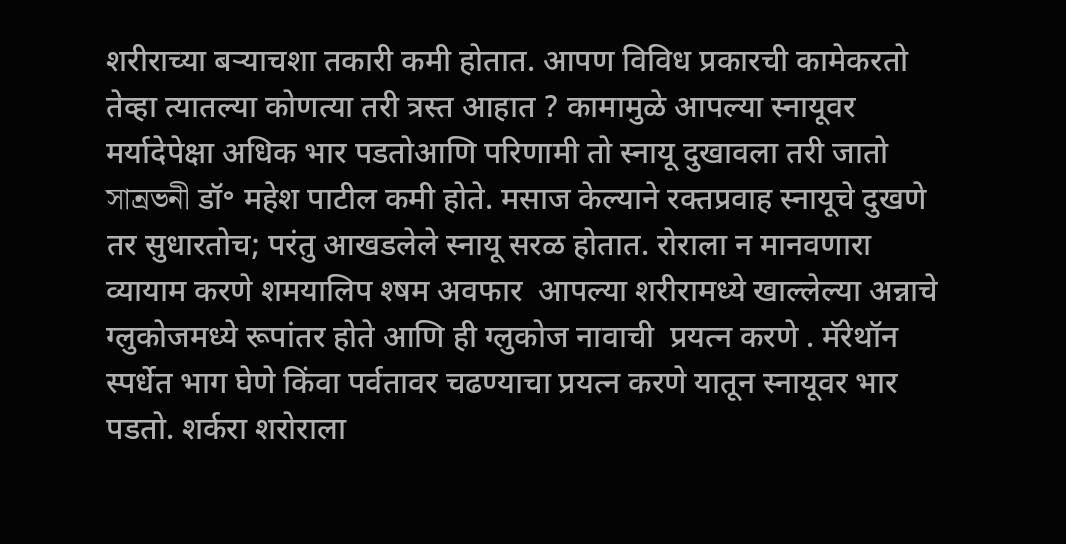शरीराच्या बऱ्याचशा तकारी कमी होतात. आपण विविध प्रकारची कामेकरतो तेव्हा त्यातल्या कोणत्या तरी त्रस्त आहात ? कामामुळे आपल्या स्नायूवर मर्यादेपेक्षा अधिक भार पडतोआणि परिणामी तो स्नायू दुखावला तरी जातो  সান্রভনী डॉ॰ महेश पाटील कमी होते. मसाज केल्याने रक्तप्रवाह स्नायूचे दुखणे तर सुधारतोच; परंतु आखडलेले स्नायू सरळ होतात. रोराला न मानवणारा व्यायाम करणे शमयालिप श्षम अवफार  आपल्या शरीरामध्ये खाल्लेल्या अन्नाचे ग्लुकोजमध्ये रूपांतर होते आणि ही ग्लुकोज नावाची  प्रयत्न करणे . मॅरेथॉन स्पर्धेत भाग घेणे किंवा पर्वतावर चढण्याचा प्रयत्न करणे यातून स्नायूवर भार पडतो. शर्करा शरोराला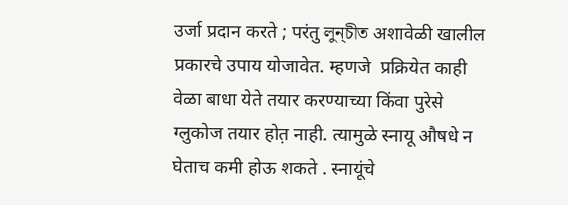उर्जा प्रदान करते ; परंतु লুন্চীত अशावेळी खालील प्रकारचे उपाय योजावेत. म्हणजे  प्रक्रियेत काही वेळा बाधा येते तयार करण्याच्या किंवा पुरेसे ग्लुकोज तयार होत़ नाही. त्यामुळे स्नायू औषधे न घेताच कमी होऊ शकते . स्नायूंचे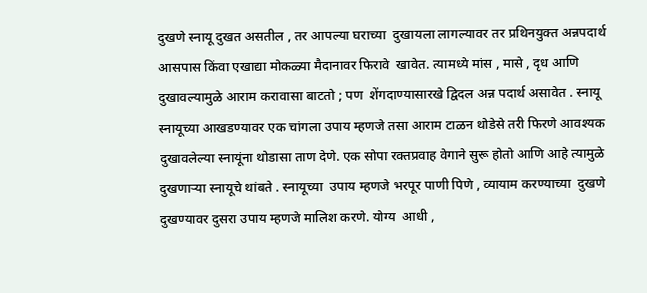दुखणे स्नायू दुखत असतील , तर आपल्या घराच्या  दुखायला लागल्यावर तर प्रथिनयुक्त अन्नपदार्थ आसपास किंवा एखाद्या मोकळ्या मैदानावर फिरावे  खावेत. त्यामध्ये मांस , मासे , दृध आणि दुखावल्यामुळे आराम करावासा बाटतो ; पण  शेंगदाण्यासारखे द्विदल अन्न पदार्थ असावेत . स्नायू स्नायूच्या आखडण्यावर एक चांगला उपाय म्हणजे तसा आराम टाळन थोडेसे तरी फिरणे आवश्यक दुखावलेल्या स्नायूंना थोडासा ताण देणे. एक सोपा रक्तप्रवाह वेगाने सुरू होतो आणि आहे त्यामुळे दुखणाऱ्या स्नायूचे थांबते . स्नायूच्या  उपाय म्हणजे भरपूर पाणी पिणे , व्यायाम करण्याच्या  दुखणे  दुखण्यावर दुसरा उपाय म्हणजे मालिश करणे. योग्य  आधी ,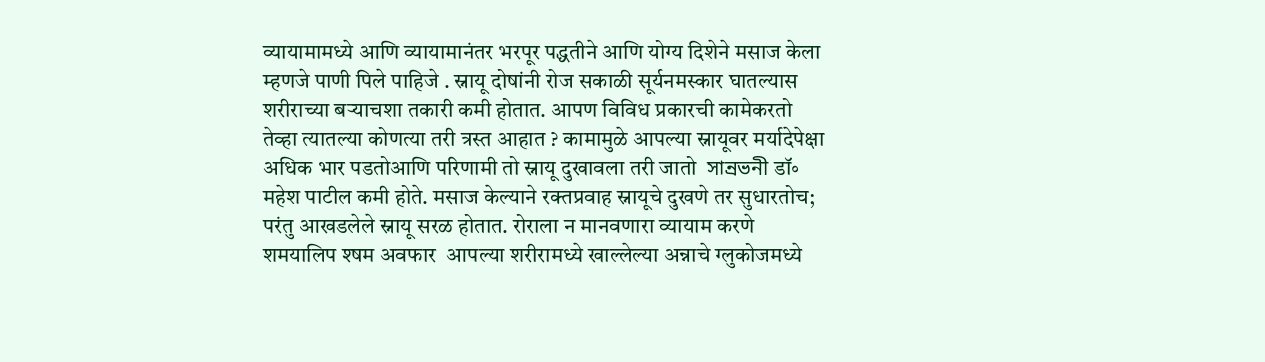व्यायामामध्ये आणि व्यायामानंतर भरपूर पद्धतीने आणि योग्य दिशेने मसाज केला म्हणजे पाणी पिले पाहिजे . स्नायू दोषांनी रोज सकाळी सूर्यनमस्कार घातल्यास शरीराच्या बऱ्याचशा तकारी कमी होतात. आपण विविध प्रकारची कामेकरतो तेव्हा त्यातल्या कोणत्या तरी त्रस्त आहात ? कामामुळे आपल्या स्नायूवर मर्यादेपेक्षा अधिक भार पडतोआणि परिणामी तो स्नायू दुखावला तरी जातो  সান্রভনী डॉ॰ महेश पाटील कमी होते. मसाज केल्याने रक्तप्रवाह स्नायूचे दुखणे तर सुधारतोच; परंतु आखडलेले स्नायू सरळ होतात. रोराला न मानवणारा व्यायाम करणे शमयालिप श्षम अवफार  आपल्या शरीरामध्ये खाल्लेल्या अन्नाचे ग्लुकोजमध्ये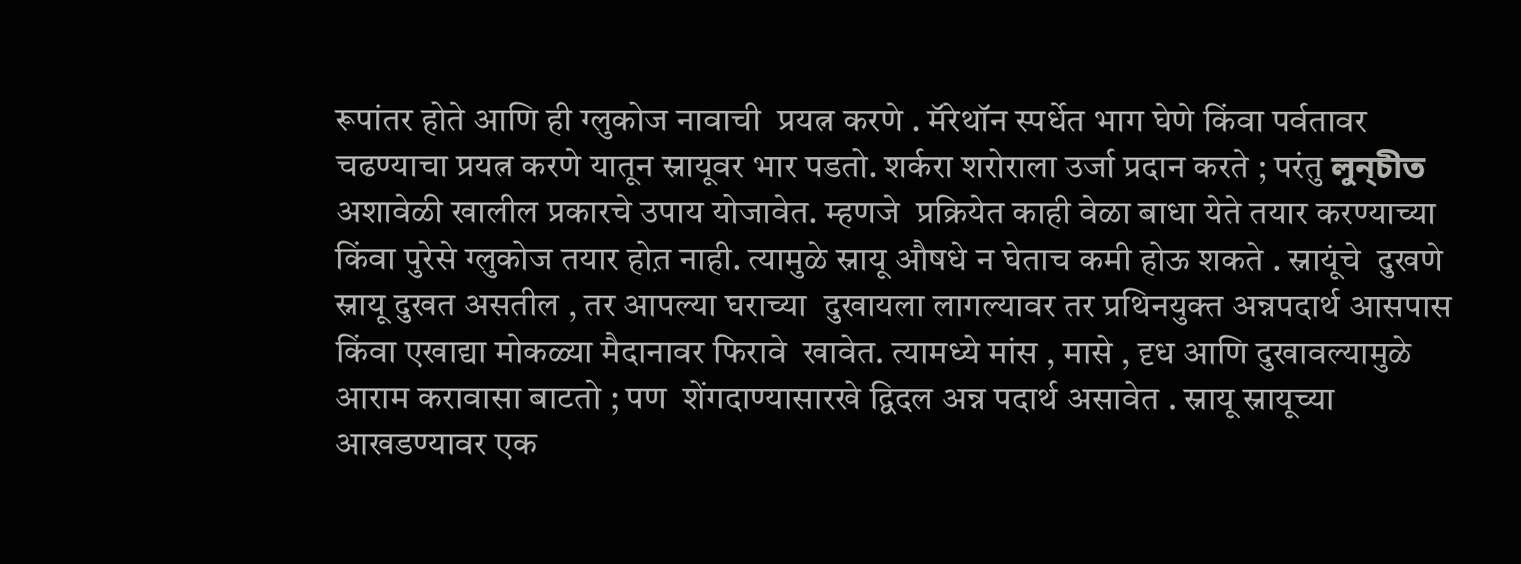रूपांतर होते आणि ही ग्लुकोज नावाची  प्रयत्न करणे . मॅरेथॉन स्पर्धेत भाग घेणे किंवा पर्वतावर चढण्याचा प्रयत्न करणे यातून स्नायूवर भार पडतो. शर्करा शरोराला उर्जा प्रदान करते ; परंतु লুন্চীত अशावेळी खालील प्रकारचे उपाय योजावेत. म्हणजे  प्रक्रियेत काही वेळा बाधा येते तयार करण्याच्या किंवा पुरेसे ग्लुकोज तयार होत़ नाही. त्यामुळे स्नायू औषधे न घेताच कमी होऊ शकते . स्नायूंचे  दुखणे स्नायू दुखत असतील , तर आपल्या घराच्या  दुखायला लागल्यावर तर प्रथिनयुक्त अन्नपदार्थ आसपास किंवा एखाद्या मोकळ्या मैदानावर फिरावे  खावेत. त्यामध्ये मांस , मासे , दृध आणि दुखावल्यामुळे आराम करावासा बाटतो ; पण  शेंगदाण्यासारखे द्विदल अन्न पदार्थ असावेत . स्नायू स्नायूच्या आखडण्यावर एक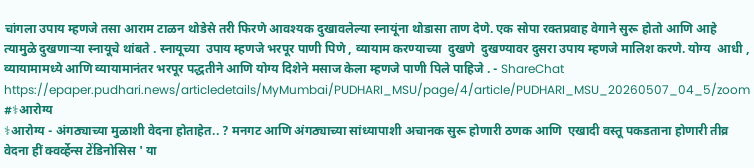चांगला उपाय म्हणजे तसा आराम टाळन थोडेसे तरी फिरणे आवश्यक दुखावलेल्या स्नायूंना थोडासा ताण देणे. एक सोपा रक्तप्रवाह वेगाने सुरू होतो आणि आहे त्यामुळे दुखणाऱ्या स्नायूचे थांबते . स्नायूच्या  उपाय म्हणजे भरपूर पाणी पिणे , व्यायाम करण्याच्या  दुखणे  दुखण्यावर दुसरा उपाय म्हणजे मालिश करणे. योग्य  आधी , व्यायामामध्ये आणि व्यायामानंतर भरपूर पद्धतीने आणि योग्य दिशेने मसाज केला म्हणजे पाणी पिले पाहिजे . - ShareChat
https://epaper.pudhari.news/articledetails/MyMumbai/PUDHARI_MSU/page/4/article/PUDHARI_MSU_20260507_04_5/zoom #⚕आरोग्य
⚕आरोग्य - अंगठ्याच्या मुळाशी वेदना होताहेत.. ? मनगट आणि अंगठ्याच्या सांध्यापाशी अचानक सुरू होणारी ठणक आणि  एखादी वस्तू पकडताना होणारी तीव्र वेदना हीं क्वर्व्हेन्स टेंडिनोसिस ' या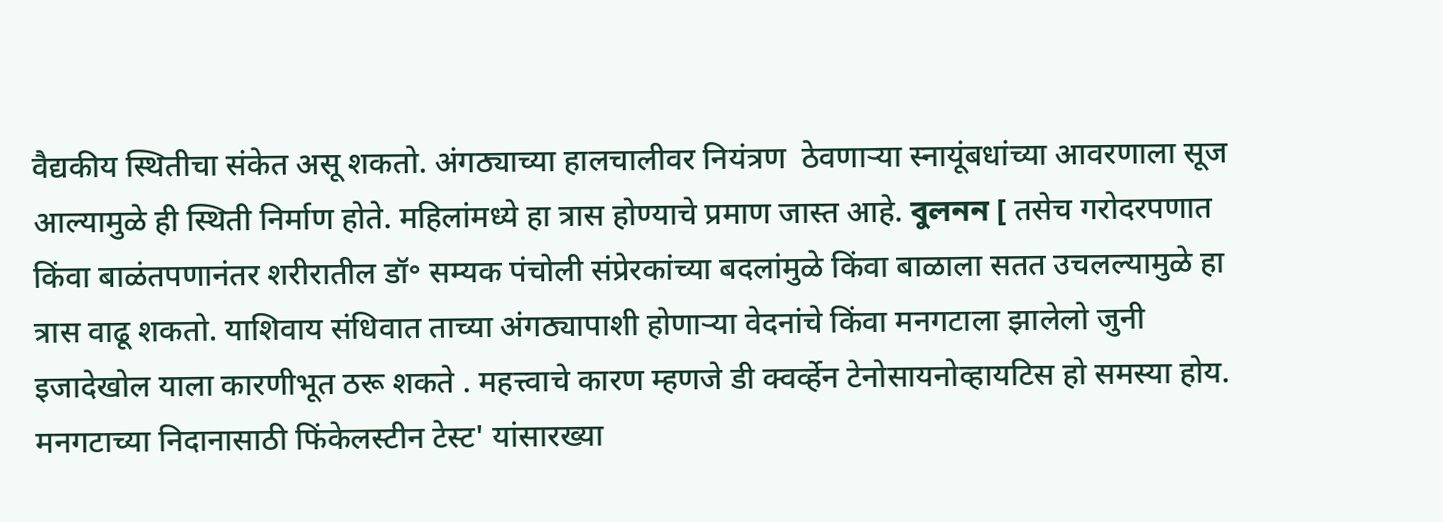वैद्यकीय स्थितीचा संकेत असू शकतो. अंगठ्याच्या हालचालीवर नियंत्रण  ठेवणाऱ्या स्नायूंबधांच्या आवरणाला सूज आल्यामुळे ही स्थिती निर्माण होते. महिलांमध्ये हा त्रास होण्याचे प्रमाण जास्त आहे. বুলনন [ तसेच गरोदरपणात किंवा बाळंतपणानंतर शरीरातील डॉ॰ सम्यक पंचोली संप्रेरकांच्या बदलांमुळे किंवा बाळाला सतत उचलल्यामुळे हा त्रास वाढू शकतो. याशिवाय संधिवात ताच्या अंगठ्यापाशी होणाऱ्या वेदनांचे किंवा मनगटाला झालेलो जुनी इजादेखोल याला कारणीभूत ठरू शकते . महत्त्वाचे कारण म्हणजे डी क्वर्व्हेन टेनोसायनोव्हायटिस हो समस्या होय. मनगटाच्या निदानासाठी फिंकेलस्टीन टेस्ट' यांसारख्या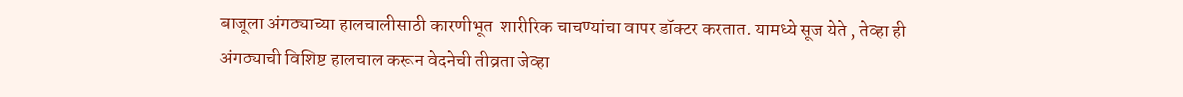बाजूला अंगठ्याच्या हालचालीसाठी कारणीभूत  शारीरिक चाचण्यांचा वापर डॉक्टर करतात. यामध्ये सूज येते , तेव्हा ही अंगठ्याची विशिष्ट हालचाल करून वेदनेची तीव्रता जेव्हा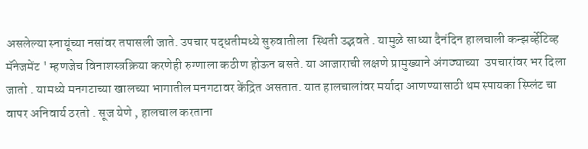असलेल्या स्नायूंच्या नसांवर तपासली जाते. उपचार पद्धतीमध्ये सुरुवातीला  स्थिती उद्भवते . यामुळे साध्या दैनंदिन हालचाली कन्झर्व्हेटिव्ह मॅनेजमेंट ' म्हणजेच विनाशस्त्रक्रिया करणेही रुग्णाला कठीण होऊन बसते. या आजाराची लक्षणे प्रामुख्याने अंगठ्याच्या  उपचारांवर भर दिला जातो . यामध्ये मनगटाच्या खालच्या भागातील मनगटावर केंद्रित असतात. यात हालचालांवर मर्यादा आणण्यासाठी थम स्पायका स्प्लिंट चा वापर अनिवार्य ठरतो . सूज येणे , हालचाल करताना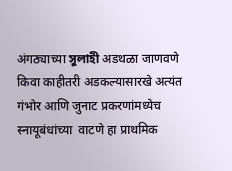अंगठ्याच्या সুলাহী अडथळा जाणवणे किवा काहीतरी अडकल्यासारखे अत्यंत गंभोर आणि जुनाट प्रकरणांमध्येच स्नायूबंधांच्या  वाटणे हा प्राथमिक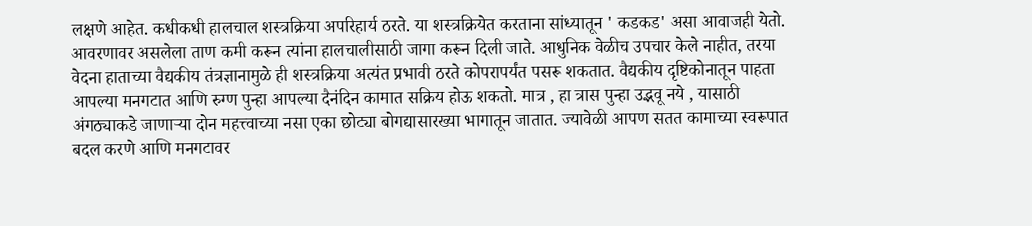लक्षणे आहेत. कधीकधी हालचाल शस्त्रक्रिया अपरिहार्य ठरते. या शस्त्रक्रियेत करताना सांध्यातून ' कडकड' असा आवाजही येतो. आवरणावर असलेला ताण कमी करून त्यांना हालचालीसाठी जागा करून दिली जाते. आधुनिक वेळीच उपचार केले नाहीत, तरया वेदना हाताच्या वैद्यकीय तंत्रज्ञानामुळे ही शस्त्रक्रिया अत्यंत प्रभावी ठरते कोपरापर्यंत पसरू शकतात. वैद्यकीय दृष्टिकोनातून पाहता आपल्या मनगटात आणि रुग्ण पुन्हा आपल्या दैनंदिन कामात सक्रिय होऊ शकतो. मात्र , हा त्रास पुन्हा उद्भवू नये , यासाठी अंगठ्याकडे जाणाऱ्या दोन महत्त्वाच्या नसा एका छोट्या बोगद्यासारख्या भागातून जातात. ज्यावेळी आपण सतत कामाच्या स्वरूपात बदल करणे आणि मनगटावर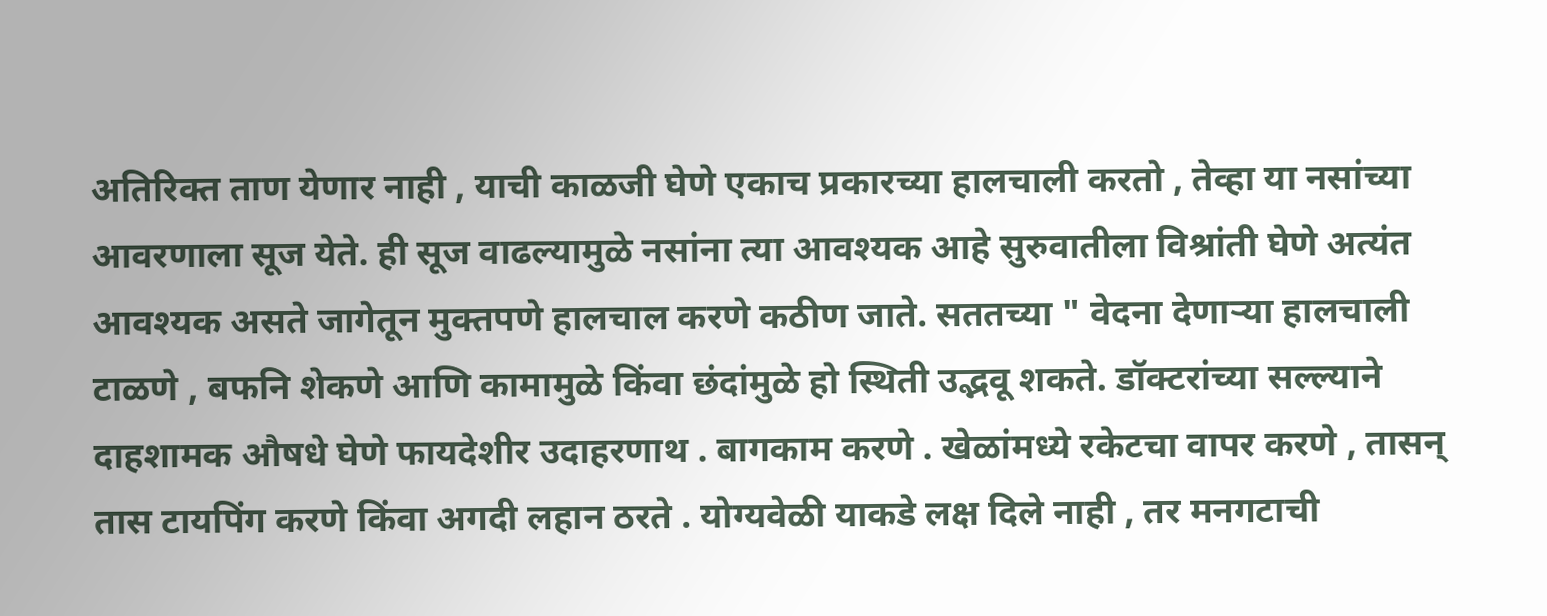अतिरिक्त ताण येणार नाही , याची काळजी घेणे एकाच प्रकारच्या हालचाली करतो , तेव्हा या नसांच्या आवरणाला सूज येते. ही सूज वाढल्यामुळे नसांना त्या आवश्यक आहे सुरुवातीला विश्रांती घेणे अत्यंत आवश्यक असते जागेतून मुक्तपणे हालचाल करणे कठीण जाते. सततच्या " वेदना देणाऱ्या हालचाली टाळणे , बफनि शेकणे आणि कामामुळे किंवा छंदांमुळे हो स्थिती उद्भवू शकते. डॉक्टरांच्या सल्ल्याने दाहशामक औषधे घेणे फायदेशीर उदाहरणाथ . बागकाम करणे . खेळांमध्ये रकेटचा वापर करणे , तासन् तास टायपिंग करणे किंवा अगदी लहान ठरते . योग्यवेळी याकडे लक्ष दिले नाही , तर मनगटाची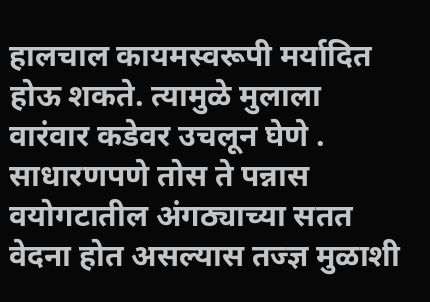हालचाल कायमस्वरूपी मर्यादित होऊ शकते. त्यामुळे मुलाला वारंवार कडेवर उचलून घेणे . साधारणपणे तोस ते पन्नास वयोगटातील अंगठ्याच्या सतत वेदना होत असल्यास तज्ज्ञ मुळाशी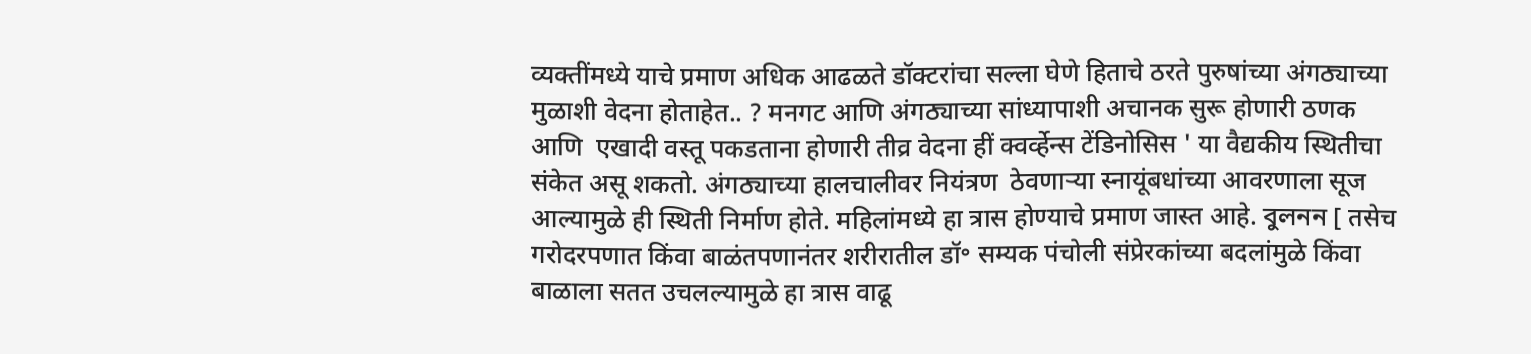व्यक्तींमध्ये याचे प्रमाण अधिक आढळते डॉक्टरांचा सल्ला घेणे हिताचे ठरते पुरुषांच्या अंगठ्याच्या मुळाशी वेदना होताहेत.. ? मनगट आणि अंगठ्याच्या सांध्यापाशी अचानक सुरू होणारी ठणक आणि  एखादी वस्तू पकडताना होणारी तीव्र वेदना हीं क्वर्व्हेन्स टेंडिनोसिस ' या वैद्यकीय स्थितीचा संकेत असू शकतो. अंगठ्याच्या हालचालीवर नियंत्रण  ठेवणाऱ्या स्नायूंबधांच्या आवरणाला सूज आल्यामुळे ही स्थिती निर्माण होते. महिलांमध्ये हा त्रास होण्याचे प्रमाण जास्त आहे. বুলনন [ तसेच गरोदरपणात किंवा बाळंतपणानंतर शरीरातील डॉ॰ सम्यक पंचोली संप्रेरकांच्या बदलांमुळे किंवा बाळाला सतत उचलल्यामुळे हा त्रास वाढू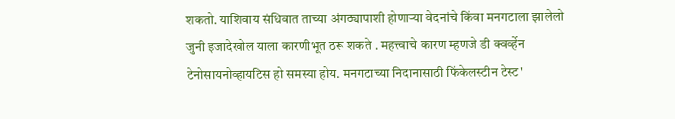शकतो. याशिवाय संधिवात ताच्या अंगठ्यापाशी होणाऱ्या वेदनांचे किंवा मनगटाला झालेलो जुनी इजादेखोल याला कारणीभूत ठरू शकते . महत्त्वाचे कारण म्हणजे डी क्वर्व्हेन टेनोसायनोव्हायटिस हो समस्या होय. मनगटाच्या निदानासाठी फिंकेलस्टीन टेस्ट'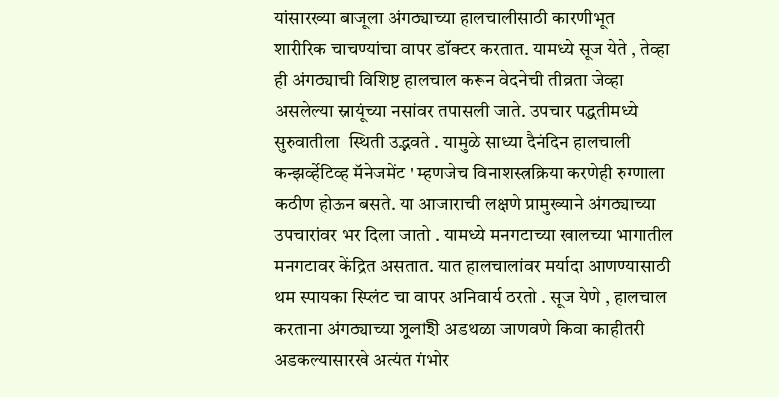यांसारख्या बाजूला अंगठ्याच्या हालचालीसाठी कारणीभूत  शारीरिक चाचण्यांचा वापर डॉक्टर करतात. यामध्ये सूज येते , तेव्हा ही अंगठ्याची विशिष्ट हालचाल करून वेदनेची तीव्रता जेव्हा असलेल्या स्नायूंच्या नसांवर तपासली जाते. उपचार पद्धतीमध्ये सुरुवातीला  स्थिती उद्भवते . यामुळे साध्या दैनंदिन हालचाली कन्झर्व्हेटिव्ह मॅनेजमेंट ' म्हणजेच विनाशस्त्रक्रिया करणेही रुग्णाला कठीण होऊन बसते. या आजाराची लक्षणे प्रामुख्याने अंगठ्याच्या  उपचारांवर भर दिला जातो . यामध्ये मनगटाच्या खालच्या भागातील मनगटावर केंद्रित असतात. यात हालचालांवर मर्यादा आणण्यासाठी थम स्पायका स्प्लिंट चा वापर अनिवार्य ठरतो . सूज येणे , हालचाल करताना अंगठ्याच्या সুলাহী अडथळा जाणवणे किवा काहीतरी अडकल्यासारखे अत्यंत गंभोर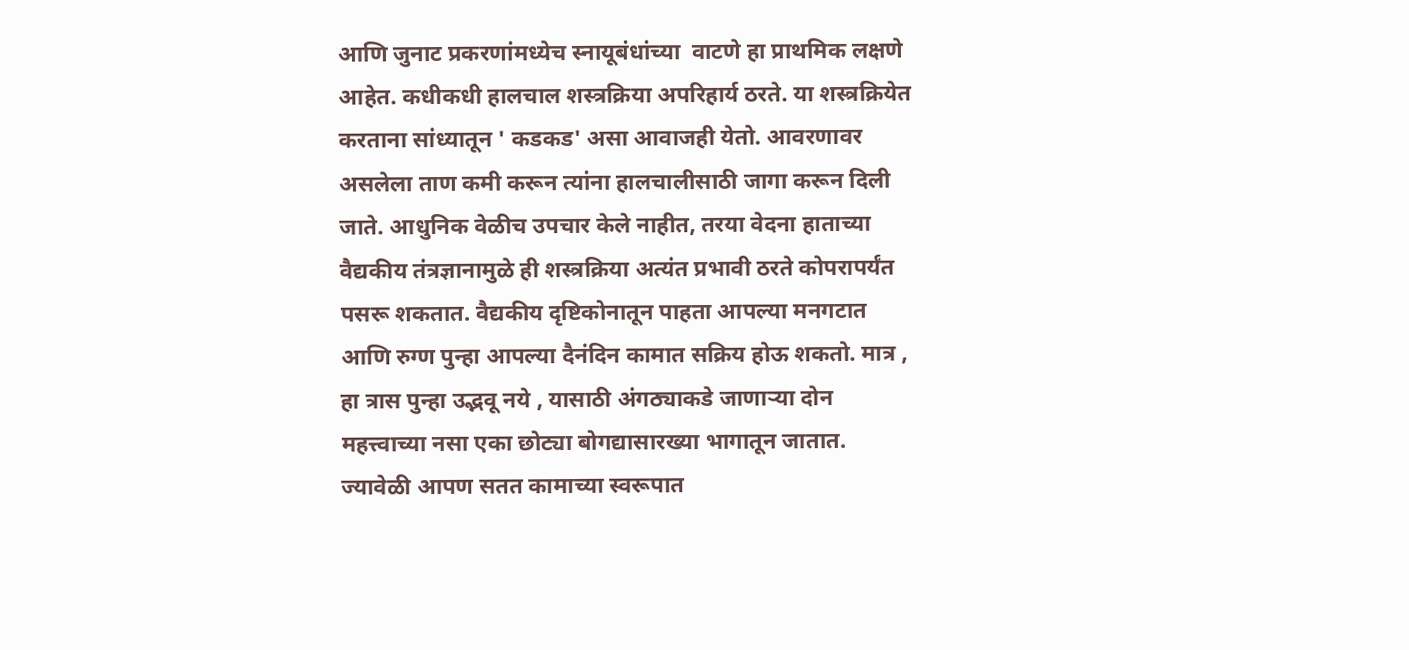आणि जुनाट प्रकरणांमध्येच स्नायूबंधांच्या  वाटणे हा प्राथमिक लक्षणे आहेत. कधीकधी हालचाल शस्त्रक्रिया अपरिहार्य ठरते. या शस्त्रक्रियेत करताना सांध्यातून ' कडकड' असा आवाजही येतो. आवरणावर असलेला ताण कमी करून त्यांना हालचालीसाठी जागा करून दिली जाते. आधुनिक वेळीच उपचार केले नाहीत, तरया वेदना हाताच्या वैद्यकीय तंत्रज्ञानामुळे ही शस्त्रक्रिया अत्यंत प्रभावी ठरते कोपरापर्यंत पसरू शकतात. वैद्यकीय दृष्टिकोनातून पाहता आपल्या मनगटात आणि रुग्ण पुन्हा आपल्या दैनंदिन कामात सक्रिय होऊ शकतो. मात्र , हा त्रास पुन्हा उद्भवू नये , यासाठी अंगठ्याकडे जाणाऱ्या दोन महत्त्वाच्या नसा एका छोट्या बोगद्यासारख्या भागातून जातात. ज्यावेळी आपण सतत कामाच्या स्वरूपात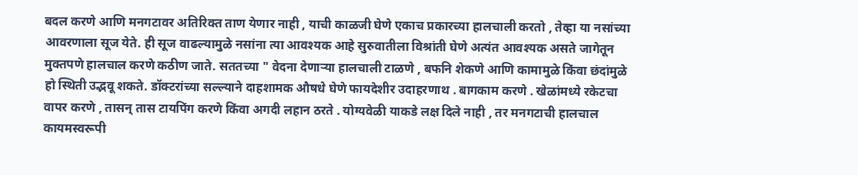बदल करणे आणि मनगटावर अतिरिक्त ताण येणार नाही , याची काळजी घेणे एकाच प्रकारच्या हालचाली करतो , तेव्हा या नसांच्या आवरणाला सूज येते. ही सूज वाढल्यामुळे नसांना त्या आवश्यक आहे सुरुवातीला विश्रांती घेणे अत्यंत आवश्यक असते जागेतून मुक्तपणे हालचाल करणे कठीण जाते. सततच्या " वेदना देणाऱ्या हालचाली टाळणे , बफनि शेकणे आणि कामामुळे किंवा छंदांमुळे हो स्थिती उद्भवू शकते. डॉक्टरांच्या सल्ल्याने दाहशामक औषधे घेणे फायदेशीर उदाहरणाथ . बागकाम करणे . खेळांमध्ये रकेटचा वापर करणे , तासन् तास टायपिंग करणे किंवा अगदी लहान ठरते . योग्यवेळी याकडे लक्ष दिले नाही , तर मनगटाची हालचाल कायमस्वरूपी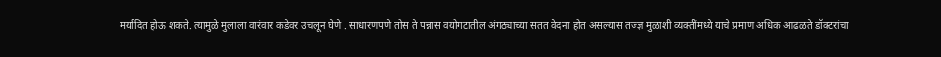मर्यादित होऊ शकते. त्यामुळे मुलाला वारंवार कडेवर उचलून घेणे . साधारणपणे तोस ते पन्नास वयोगटातील अंगठ्याच्या सतत वेदना होत असल्यास तज्ज्ञ मुळाशी व्यक्तींमध्ये याचे प्रमाण अधिक आढळते डॉक्टरांचा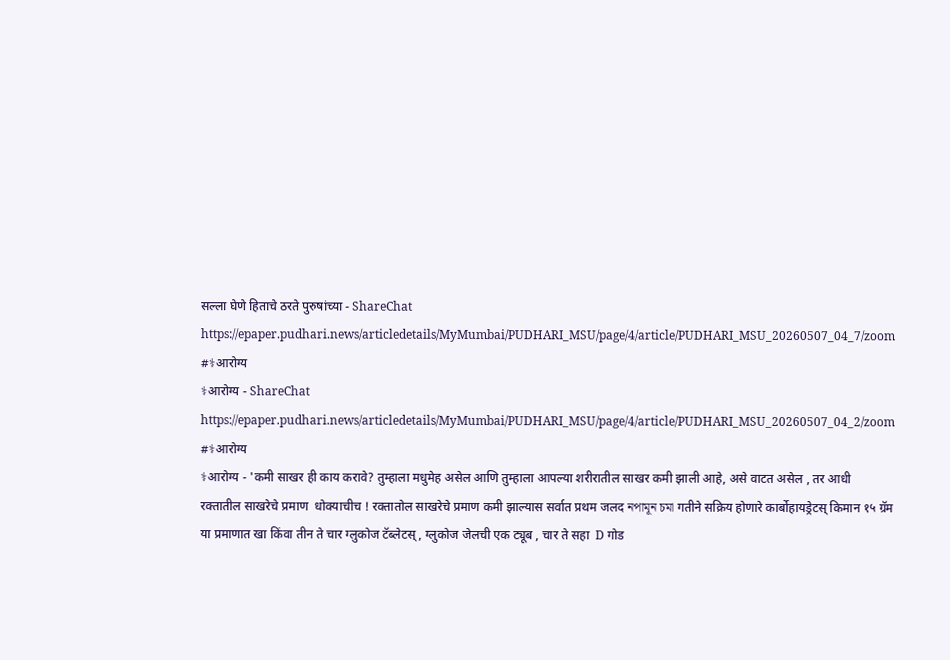सल्ला घेणे हिताचे ठरते पुरुषांच्या - ShareChat
https://epaper.pudhari.news/articledetails/MyMumbai/PUDHARI_MSU/page/4/article/PUDHARI_MSU_20260507_04_7/zoom #⚕आरोग्य
⚕आरोग्य - ShareChat
https://epaper.pudhari.news/articledetails/MyMumbai/PUDHARI_MSU/page/4/article/PUDHARI_MSU_20260507_04_2/zoom #⚕आरोग्य
⚕आरोग्य - 'कमी साखर ही काय करावे? तुम्हाला मधुमेह असेल आणि तुम्हाला आपल्या शरीरातील साखर कमी झाली आहे, असे वाटत असेल , तर आधी रक्तातील साखरेचे प्रमाण  धोक्याचीच ! रक्तातोल साखरेचे प्रमाण कमी झाल्यास सर्वात प्रथम जलद নপামূন চমা गतीने सक्रिय होणारे कार्बोहायड्रेटस् किमान १५ ग्रॅम या प्रमाणात खा किंवा तीन ते चार ग्लुकोज टॅब्लेटस् , ग्लुकोज जेलची एक ट्यूब , चार ते सहा  D गोड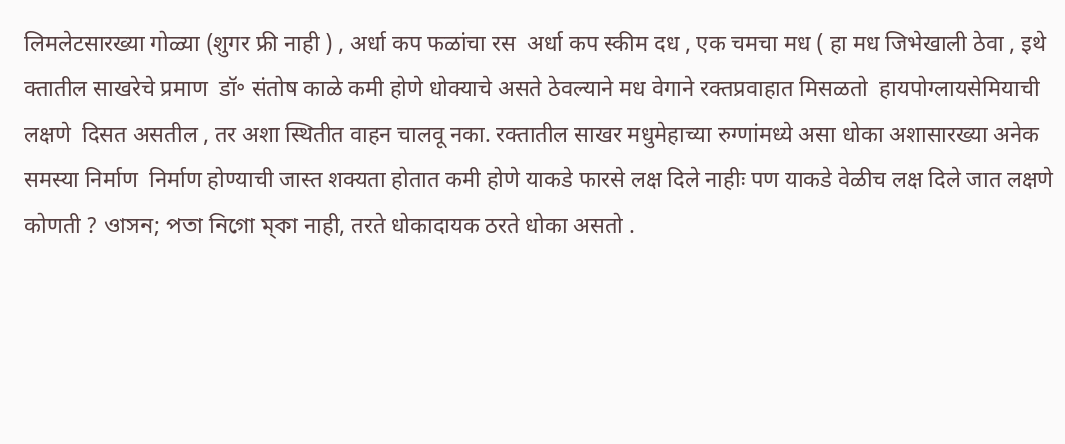लिमलेटसारख्या गोळ्या (शुगर फ्री नाही ) , अर्धा कप फळांचा रस  अर्धा कप स्कीम दध , एक चमचा मध ( हा मध जिभेखाली ठेवा , इथे क्तातील साखरेचे प्रमाण  डॉ॰ संतोष काळे कमी होणे धोक्याचे असते ठेवल्याने मध वेगाने रक्तप्रवाहात मिसळतो  हायपोग्लायसेमियाची लक्षणे  दिसत असतील , तर अशा स्थितीत वाहन चालवू नका. रक्तातील साखर मधुमेहाच्या रुग्णांमध्ये असा धोका अशासारख्या अनेक समस्या निर्माण  निर्माण होण्याची जास्त शक्यता होतात कमी होणे याकडे फारसे लक्ष दिले नाहीः पण याकडे वेळीच लक्ष दिले जात लक्षणे कोणती ? ওাসন; পতা নিগো ম্কা नाही, तरते धोकादायक ठरते धोका असतो .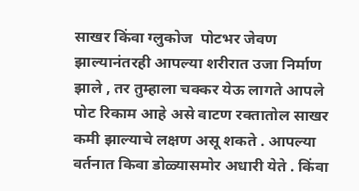साखर किंवा ग्लुकोज  पोटभर जेवण झाल्यानंतरही आपल्या शरीरात उजा निर्माण  झाले , तर तुम्हाला चक्कर येऊ लागते आपले पोट रिकाम आहे असे वाटण रक्तातोल साखर कमी झाल्याचे लक्षण असू शकते . आपल्या वर्तनात किवा डोळ्यासमोर अधारी येते . किंवा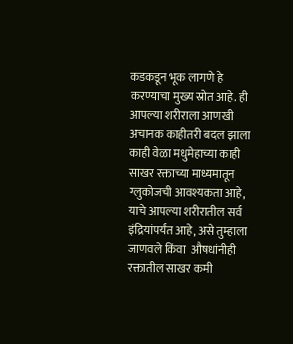कडकडून भूक लागणे हे करण्याचा मुख्य स्रोत आहे. ही आपल्या शरीराला आणखी अचानक काहीतरी बदल झाला काही वेळा मधुमेहाच्या काही साखर रक्ताच्या माध्यमातून ग्लुकोजची आवश्यकता आहे, याचे आपल्या शरीरातील सर्व इंद्रियांपर्यंत आहे, असे तुम्हाला जाणवले किंवा  औषधांनीही रक्तातील साखर कमी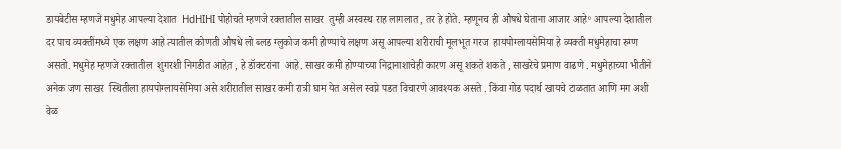डायबेटीस म्हणजे मधुमेह आपल्या देशात  HdHIHI पोहोचते म्हणजे रक्तातील साखर  तुम्ही अस्वस्थ राह लागलात , तर हे होते. म्हणूनच ही औषधे घेताना आजार आहे॰ आपल्या देशातील दर पाच व्यक्तींमध्ये एक लक्षण आहे त्यातील कोणती औषधे लो ब्लड ग्लुकोज कमी होण्याचे लक्षण असू आपल्या शरीराची मूलभूत गरज  हायपोग्लायसेमिया हे व्यक्ती मधुमेहाचा रुग्ण असतो. मधुमेह म्हणजे रक्तातील  शुगरशी निगडीत आहेत़ , हे डॉक्टरांना  आहे. साखर कमी होण्याच्या निद्रानाशाचेही कारण असू शकते शकते , साखरेचे प्रमाण वाढणे . मधुमेहाच्या भीतीने अनेक जण साखर  स्थितीला हायपोग्लायसेमिया असे शरीरातील साखर कमी रात्री घाम येत असेल स्वप्ने पडत विचारणे आवश्यक असते . किंवा गोड पदार्थ खायचे टाळतात आणि मग अशी वेळ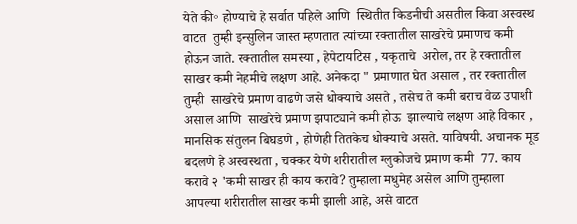येते की॰ होण्याचे हे सर्वात पहिले आणि  स्थितीत किडनीची असतील किवा अस्वस्थ वाटत  तुम्ही इन्सुलिन जास्त म्हणतात त्यांच्या रक्तातील साखरेचे प्रमाणच कमी होऊन जाते. रक्तातील समस्या , हेपेटायटिस , यकृताचे  अरोल, तर हे रक्तातील साखर कमी नेहमीचे लक्षण आहे. अनेकदा " प्रमाणात घेत असाल , तर रक्तातील  तुम्ही  साखरेचे प्रमाण वाढणे जसे धोक्याचे असते , तसेच ते कमी बराच वेळ उपाशी असाल आणि  साखरेचे प्रमाण झपाट्याने कमी होऊ  झाल्याचे लक्षण आहे विकार , मानसिक संतुलन बिघडणे , होणेही तितकेच धोक्याचे असते. याविषयी. अचानक मूड बदलणे हे अस्वस्थता , चक्कर येणे शरीरातील ग्लुकोजचे प्रमाण कमी  77. काय करावे २ 'कमी साखर ही काय करावे? तुम्हाला मधुमेह असेल आणि तुम्हाला आपल्या शरीरातील साखर कमी झाली आहे, असे वाटत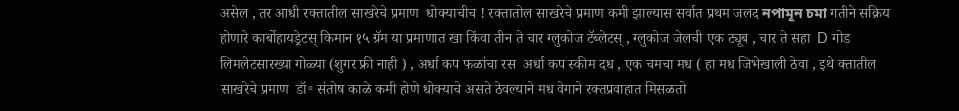असेल , तर आधी रक्तातील साखरेचे प्रमाण  धोक्याचीच ! रक्तातोल साखरेचे प्रमाण कमी झाल्यास सर्वात प्रथम जलद নপামূন চমা गतीने सक्रिय होणारे कार्बोहायड्रेटस् किमान १५ ग्रॅम या प्रमाणात खा किंवा तीन ते चार ग्लुकोज टॅब्लेटस् , ग्लुकोज जेलची एक ट्यूब , चार ते सहा  D गोड लिमलेटसारख्या गोळ्या (शुगर फ्री नाही ) , अर्धा कप फळांचा रस  अर्धा कप स्कीम दध , एक चमचा मध ( हा मध जिभेखाली ठेवा , इथे क्तातील साखरेचे प्रमाण  डॉ॰ संतोष काळे कमी होणे धोक्याचे असते ठेवल्याने मध वेगाने रक्तप्रवाहात मिसळतो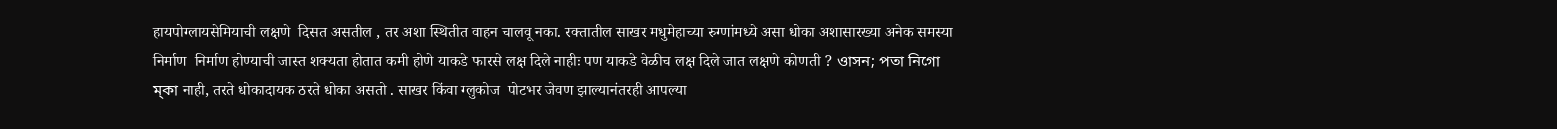हायपोग्लायसेमियाची लक्षणे  दिसत असतील , तर अशा स्थितीत वाहन चालवू नका. रक्तातील साखर मधुमेहाच्या रुग्णांमध्ये असा धोका अशासारख्या अनेक समस्या निर्माण  निर्माण होण्याची जास्त शक्यता होतात कमी होणे याकडे फारसे लक्ष दिले नाहीः पण याकडे वेळीच लक्ष दिले जात लक्षणे कोणती ? ওাসন; পতা নিগো ম্কা नाही, तरते धोकादायक ठरते धोका असतो . साखर किंवा ग्लुकोज  पोटभर जेवण झाल्यानंतरही आपल्या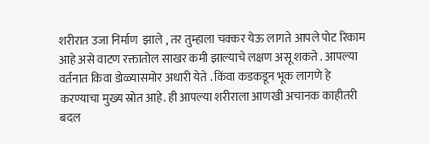शरीरात उजा निर्माण  झाले , तर तुम्हाला चक्कर येऊ लागते आपले पोट रिकाम आहे असे वाटण रक्तातोल साखर कमी झाल्याचे लक्षण असू शकते . आपल्या वर्तनात किवा डोळ्यासमोर अधारी येते . किंवा कडकडून भूक लागणे हे करण्याचा मुख्य स्रोत आहे. ही आपल्या शरीराला आणखी अचानक काहीतरी बदल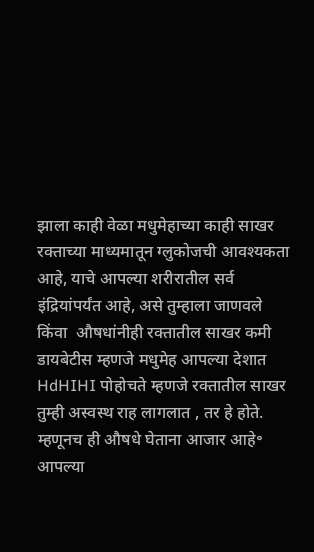झाला काही वेळा मधुमेहाच्या काही साखर रक्ताच्या माध्यमातून ग्लुकोजची आवश्यकता आहे, याचे आपल्या शरीरातील सर्व इंद्रियांपर्यंत आहे, असे तुम्हाला जाणवले किंवा  औषधांनीही रक्तातील साखर कमी डायबेटीस म्हणजे मधुमेह आपल्या देशात  HdHIHI पोहोचते म्हणजे रक्तातील साखर  तुम्ही अस्वस्थ राह लागलात , तर हे होते. म्हणूनच ही औषधे घेताना आजार आहे॰ आपल्या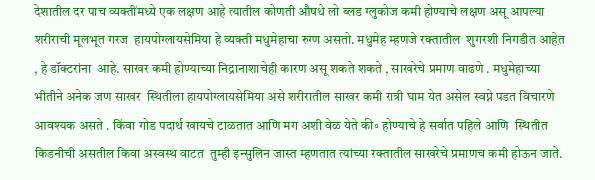देशातील दर पाच व्यक्तींमध्ये एक लक्षण आहे त्यातील कोणती औषधे लो ब्लड ग्लुकोज कमी होण्याचे लक्षण असू आपल्या शरीराची मूलभूत गरज  हायपोग्लायसेमिया हे व्यक्ती मधुमेहाचा रुग्ण असतो. मधुमेह म्हणजे रक्तातील  शुगरशी निगडीत आहेत़ , हे डॉक्टरांना  आहे. साखर कमी होण्याच्या निद्रानाशाचेही कारण असू शकते शकते , साखरेचे प्रमाण वाढणे . मधुमेहाच्या भीतीने अनेक जण साखर  स्थितीला हायपोग्लायसेमिया असे शरीरातील साखर कमी रात्री घाम येत असेल स्वप्ने पडत विचारणे आवश्यक असते . किंवा गोड पदार्थ खायचे टाळतात आणि मग अशी वेळ येते की॰ होण्याचे हे सर्वात पहिले आणि  स्थितीत किडनीची असतील किवा अस्वस्थ वाटत  तुम्ही इन्सुलिन जास्त म्हणतात त्यांच्या रक्तातील साखरेचे प्रमाणच कमी होऊन जाते.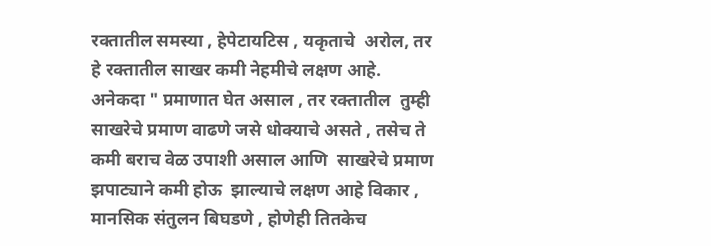रक्तातील समस्या , हेपेटायटिस , यकृताचे  अरोल, तर हे रक्तातील साखर कमी नेहमीचे लक्षण आहे. अनेकदा " प्रमाणात घेत असाल , तर रक्तातील  तुम्ही  साखरेचे प्रमाण वाढणे जसे धोक्याचे असते , तसेच ते कमी बराच वेळ उपाशी असाल आणि  साखरेचे प्रमाण झपाट्याने कमी होऊ  झाल्याचे लक्षण आहे विकार , मानसिक संतुलन बिघडणे , होणेही तितकेच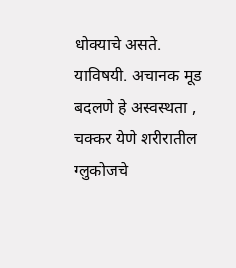धोक्याचे असते. याविषयी. अचानक मूड बदलणे हे अस्वस्थता , चक्कर येणे शरीरातील ग्लुकोजचे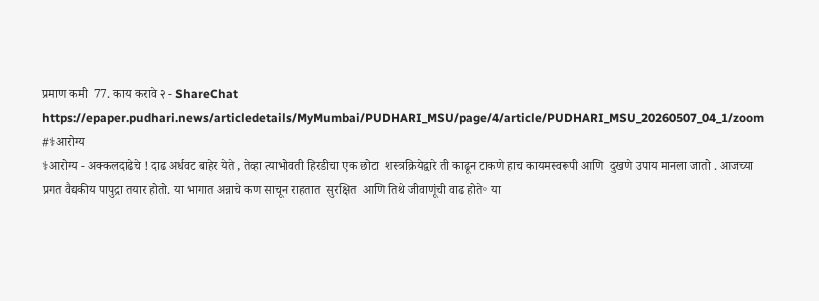प्रमाण कमी  77. काय करावे २ - ShareChat
https://epaper.pudhari.news/articledetails/MyMumbai/PUDHARI_MSU/page/4/article/PUDHARI_MSU_20260507_04_1/zoom #⚕आरोग्य
⚕आरोग्य - अक्कलदाढेचे ! दाढ अर्धवट बाहेर येते , तेव्हा त्याभोवती हिरडीचा एक छोटा  शस्त्रक्रियेद्वारे ती काढून टाकणे हाच कायमस्वरूपी आणि  दुखणे उपाय मानला जातो . आजच्या प्रगत वैद्यकीय पापुद्रा तयार होतो. या भागात अन्नाचे कण साचून राहतात  सुरक्षित  आणि तिथे जीवाणूंची वाढ होते॰ या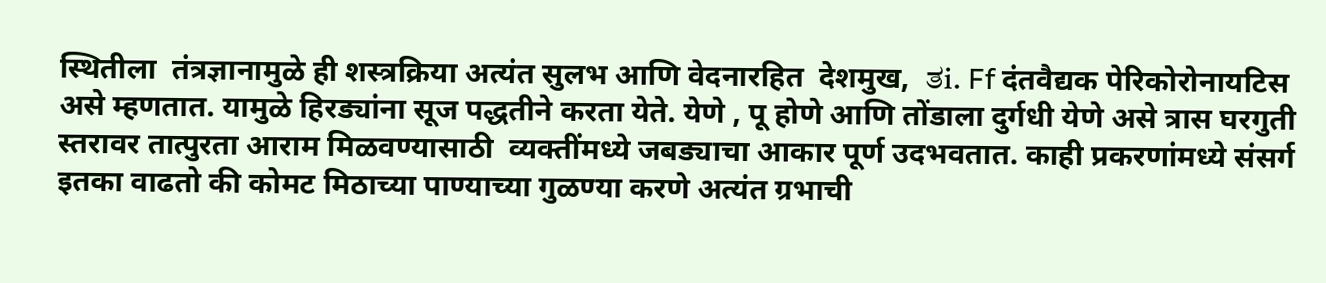स्थितीला  तंत्रज्ञानामुळे ही शस्त्रक्रिया अत्यंत सुलभ आणि वेदनारहित  देशमुख,  ತi. Ff दंतवैद्यक पेरिकोरोनायटिस असे म्हणतात. यामुळे हिरड्यांना सूज पद्धतीने करता येते. येणे , पू होणे आणि तोंडाला दुर्गधी येणे असे त्रास घरगुती स्तरावर तात्पुरता आराम मिळवण्यासाठी  व्यक्तींमध्ये जबड्याचा आकार पूर्ण उदभवतात. काही प्रकरणांमध्ये संसर्ग इतका वाढतो की कोमट मिठाच्या पाण्याच्या गुळण्या करणे अत्यंत ग्रभाची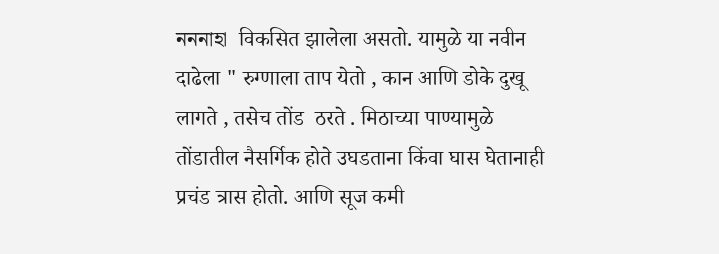নননাহা  विकसित झालेला असतो. यामुळे या नवीन दाढेला " रुग्णाला ताप येतो , कान आणि डोके दुखू लागते , तसेच तोंड  ठरते . मिठाच्या पाण्यामुळे तोंडातील नैसर्गिक होते उघडताना किंवा घास घेतानाही प्रचंड त्रास होतो. आणि सूज कमी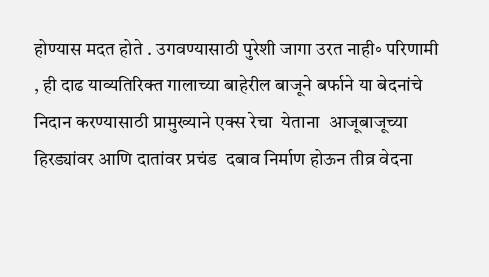होण्यास मदत होते . उगवण्यासाठी पुरेशी जागा उरत नाही॰ परिणामी , ही दाढ याव्यतिरिक्त गालाच्या बाहेरील बाजूने बर्फाने या बेदनांचे निदान करण्यासाठी प्रामुख्याने एक्स रेचा  येताना  आजूबाजूच्या हिरड्यांवर आणि दातांवर प्रचंड  दबाव निर्माण होऊन तीव्र वेदना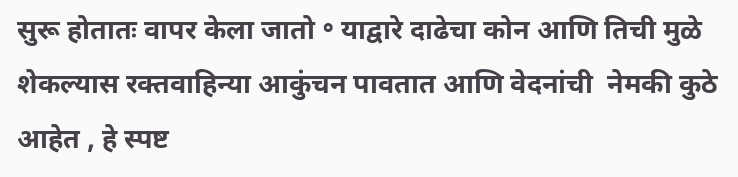सुरू होतातः वापर केला जातो ॰ याद्वारे दाढेचा कोन आणि तिची मुळे  शेकल्यास रक्तवाहिन्या आकुंचन पावतात आणि वेदनांची  नेमकी कुठे आहेत , हे स्पष्ट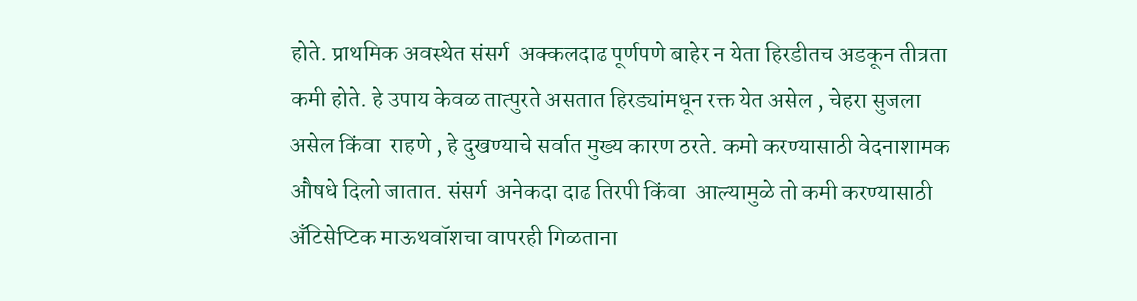होते. प्राथमिक अवस्थेत संसर्ग  अक्कलदाढ पूर्णपणे बाहेर न येता हिरडीतच अडकून तीत्रता कमी होते. हे उपाय केवळ तात्पुरते असतात हिरड्यांमधून रक्त येत असेल , चेहरा सुजला असेल किंवा  राहणे , हे दुखण्याचे सर्वात मुख्य कारण ठरते. कमो करण्यासाठी वेदनाशामक औषधे दिलो जातात. संसर्ग  अनेकदा दाढ तिरपी किंवा  आल्यामुळे तो कमी करण्यासाठी अँटिसेप्टिक माऊथवॉशचा वापरही गिळताना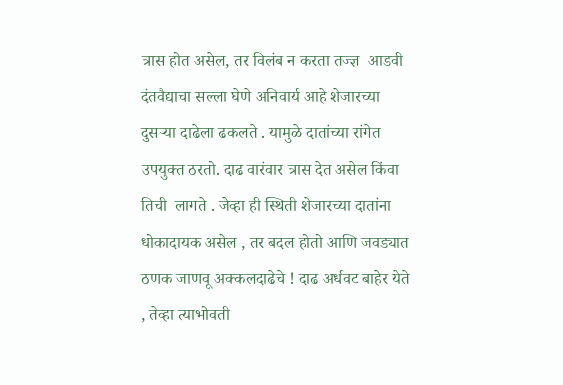त्रास होत असेल, तर विलंब न करता तज्ज्ञ  आडवी दंतवैद्याचा सल्ला घेणे अनिवार्य आहे शेजारच्या दुसऱ्या दाढेला ढकलते . यामुळे दातांच्या रांगेत उपयुक्त ठरतो. दाढ वारंवार त्रास देत असेल किंवा तिची  लागते . जेव्हा ही स्थिती शेजारच्या दातांना धोकादायक असेल , तर बदल होतो आणि जवड्यात ठणक जाणवू अक्कलदाढेचे ! दाढ अर्धवट बाहेर येते , तेव्हा त्याभोवती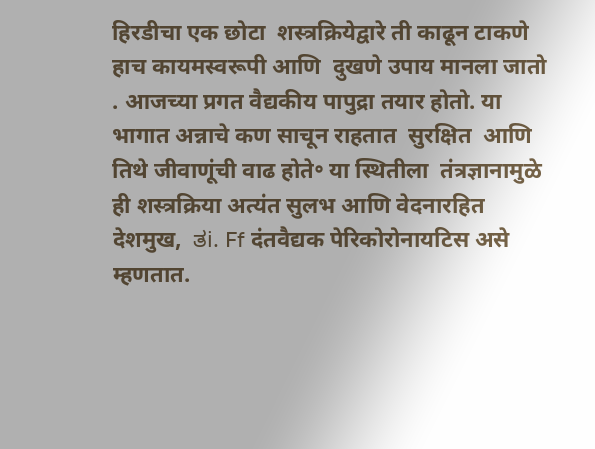हिरडीचा एक छोटा  शस्त्रक्रियेद्वारे ती काढून टाकणे हाच कायमस्वरूपी आणि  दुखणे उपाय मानला जातो . आजच्या प्रगत वैद्यकीय पापुद्रा तयार होतो. या भागात अन्नाचे कण साचून राहतात  सुरक्षित  आणि तिथे जीवाणूंची वाढ होते॰ या स्थितीला  तंत्रज्ञानामुळे ही शस्त्रक्रिया अत्यंत सुलभ आणि वेदनारहित  देशमुख,  ತi. Ff दंतवैद्यक पेरिकोरोनायटिस असे म्हणतात.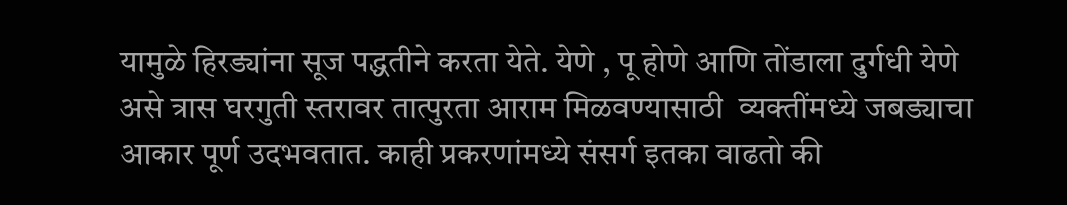यामुळे हिरड्यांना सूज पद्धतीने करता येते. येणे , पू होणे आणि तोंडाला दुर्गधी येणे असे त्रास घरगुती स्तरावर तात्पुरता आराम मिळवण्यासाठी  व्यक्तींमध्ये जबड्याचा आकार पूर्ण उदभवतात. काही प्रकरणांमध्ये संसर्ग इतका वाढतो की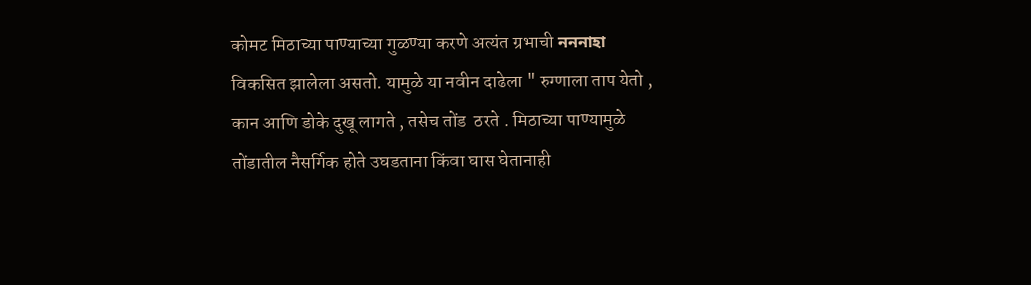कोमट मिठाच्या पाण्याच्या गुळण्या करणे अत्यंत ग्रभाची নননাহা  विकसित झालेला असतो. यामुळे या नवीन दाढेला " रुग्णाला ताप येतो , कान आणि डोके दुखू लागते , तसेच तोंड  ठरते . मिठाच्या पाण्यामुळे तोंडातील नैसर्गिक होते उघडताना किंवा घास घेतानाही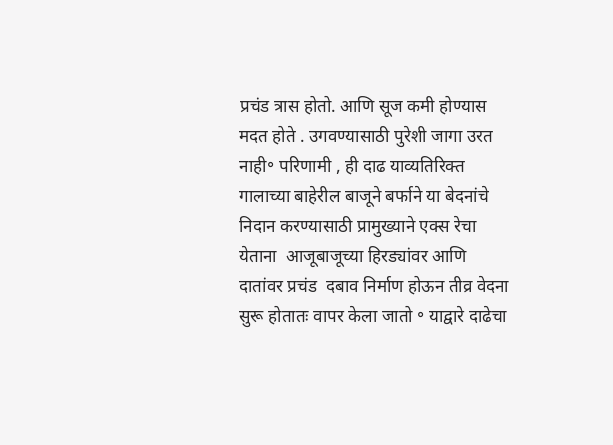प्रचंड त्रास होतो. आणि सूज कमी होण्यास मदत होते . उगवण्यासाठी पुरेशी जागा उरत नाही॰ परिणामी , ही दाढ याव्यतिरिक्त गालाच्या बाहेरील बाजूने बर्फाने या बेदनांचे निदान करण्यासाठी प्रामुख्याने एक्स रेचा  येताना  आजूबाजूच्या हिरड्यांवर आणि दातांवर प्रचंड  दबाव निर्माण होऊन तीव्र वेदना सुरू होतातः वापर केला जातो ॰ याद्वारे दाढेचा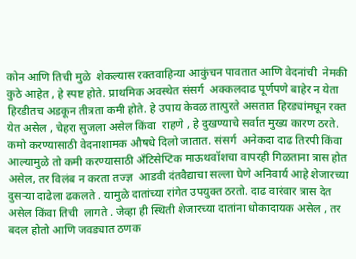कोन आणि तिची मुळे  शेकल्यास रक्तवाहिन्या आकुंचन पावतात आणि वेदनांची  नेमकी कुठे आहेत , हे स्पष्ट होते. प्राथमिक अवस्थेत संसर्ग  अक्कलदाढ पूर्णपणे बाहेर न येता हिरडीतच अडकून तीत्रता कमी होते. हे उपाय केवळ तात्पुरते असतात हिरड्यांमधून रक्त येत असेल , चेहरा सुजला असेल किंवा  राहणे , हे दुखण्याचे सर्वात मुख्य कारण ठरते. कमो करण्यासाठी वेदनाशामक औषधे दिलो जातात. संसर्ग  अनेकदा दाढ तिरपी किंवा  आल्यामुळे तो कमी करण्यासाठी अँटिसेप्टिक माऊथवॉशचा वापरही गिळताना त्रास होत असेल, तर विलंब न करता तज्ज्ञ  आडवी दंतवैद्याचा सल्ला घेणे अनिवार्य आहे शेजारच्या दुसऱ्या दाढेला ढकलते . यामुळे दातांच्या रांगेत उपयुक्त ठरतो. दाढ वारंवार त्रास देत असेल किंवा तिची  लागते . जेव्हा ही स्थिती शेजारच्या दातांना धोकादायक असेल , तर बदल होतो आणि जवड्यात ठणक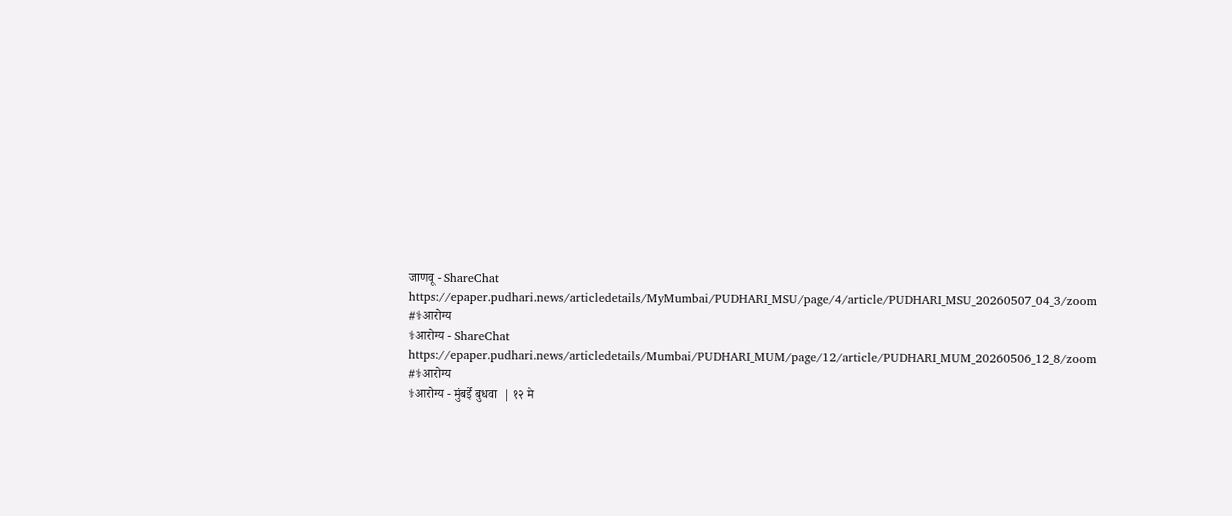जाणवू - ShareChat
https://epaper.pudhari.news/articledetails/MyMumbai/PUDHARI_MSU/page/4/article/PUDHARI_MSU_20260507_04_3/zoom #⚕आरोग्य
⚕आरोग्य - ShareChat
https://epaper.pudhari.news/articledetails/Mumbai/PUDHARI_MUM/page/12/article/PUDHARI_MUM_20260506_12_8/zoom #⚕आरोग्य
⚕आरोग्य - मुंबईे बुधवा  | १२ मे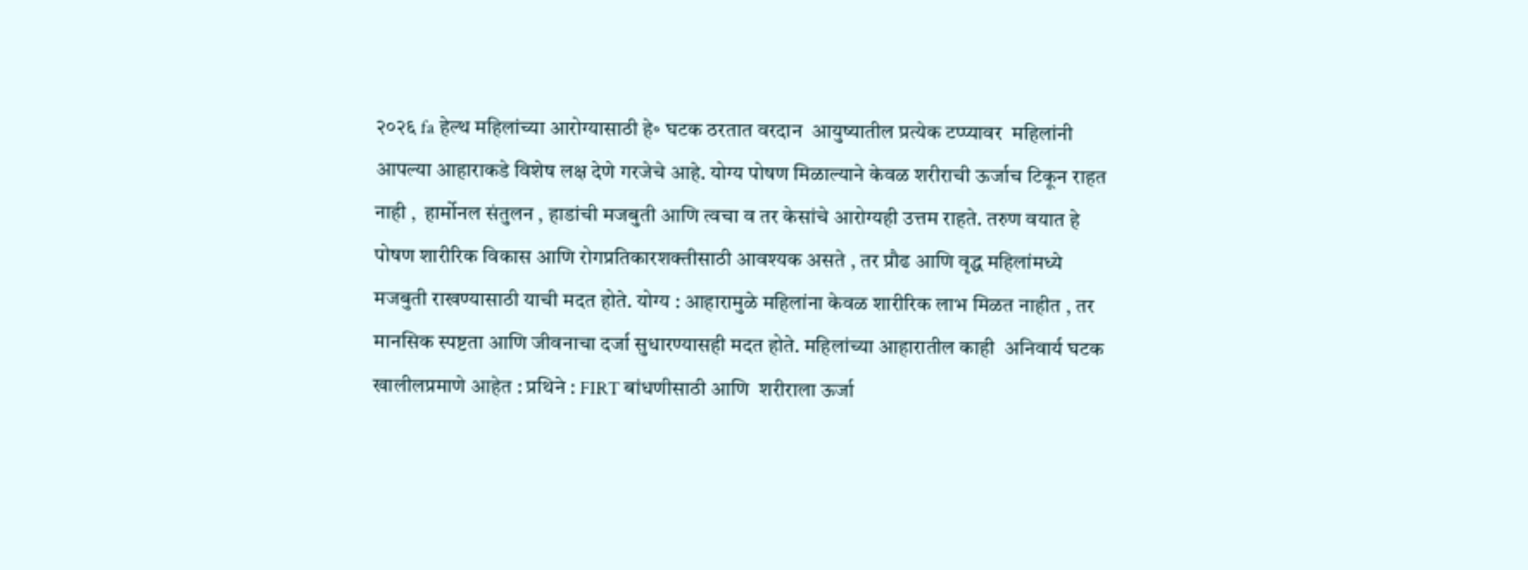२०२६ fa हेल्थ महिलांच्या आरोग्यासाठी हे॰ घटक ठरतात वरदान  आयुष्यातील प्रत्येक टप्प्यावर  महिलांनी आपल्या आहाराकडे विशेष लक्ष देणे गरजेचे आहे. योग्य पोषण मिळाल्याने केवळ शरीराची ऊर्जाच टिकून राहत नाही ,  हार्मोनल संतुलन , हाडांची मजबुती आणि त्वचा व तर केसांचे आरोग्यही उत्तम राहते. तरुण वयात हे पोषण शारीरिक विकास आणि रोगप्रतिकारशक्तीसाठी आवश्यक असते , तर प्रौढ आणि वृद्ध महिलांमध्ये  मजबुती राखण्यासाठी याची मदत होते. योग्य : आहारामुळे महिलांना केवळ शारीरिक लाभ मिळत नाहीत , तर मानसिक स्पष्टता आणि जीवनाचा दर्जा सुधारण्यासही मदत होते. महिलांच्या आहारातील काही  अनिवार्य घटक खालीलप्रमाणे आहेत : प्रथिने : FIRT बांधणीसाठी आणि  शरीराला ऊर्जा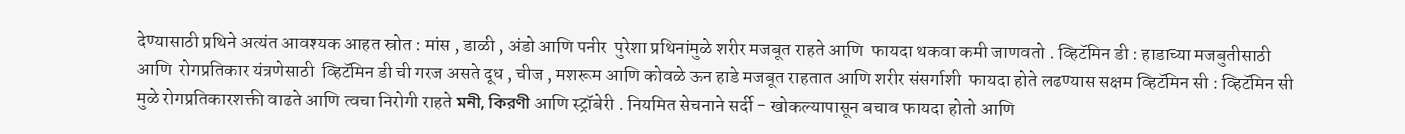देण्यासाठी प्रथिने अत्यंत आवश्यक आहत स्रोत : मांस , डाळी , अंडो आणि पनीर  पुरेशा प्रथिनांमुळे शरीर मजबूत राहते आणि  फायदा थकवा कमी जाणवतो . व्हिटॅमिन डी : हाडाच्या मजबुतीसाठी आणि  रोगप्रतिकार यंत्रणेसाठी  व्हिटॅमिन डी ची गरज असते दूध , चीज , मशरूम आणि कोवळे ऊन हाडे मजबूत राहतात आणि शरीर संसर्गाशी  फायदा होते लढण्यास सक्षम व्हिटॅमिन सी : व्हिटॅमिन सी मुळे रोगप्रतिकारशक्ती वाढते आणि त्वचा निरोगी राहते মনী, কিরণী आणि स्ट्रॉबेरी . नियमित सेचनाने सर्दी - खोकल्यापासून बचाव फायदा होतो आणि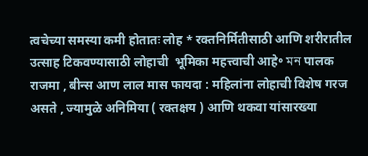त्वचेच्या समस्या कमी होतातः लोह * रक्तनिर्मितीसाठी आणि शरीरातील उत्साह टिकवण्यासाठी लोहाची  भूमिका महत्त्वाची आहे॰ মন पालक राजमा , बीन्स आण लाल मास फायदा : महिलांना लोहाची विशेष गरज असते , ज्यामुळे अनिमिया ( रक्तक्षय ) आणि थकवा यांसारख्या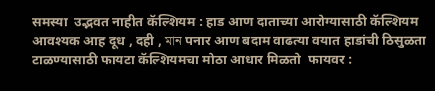समस्या  उद्भवत नाहीत कॅल्शियम : हाड आण दाताच्या आरोग्यासाठी कॅल्शियम आवश्यक आह दूध , दही , মান पनार आण बदाम वाढत्या वयात हाडांची ठिसुळता टाळण्यासाठी फायटा कॅल्शियमचा मोठा आधार मिळतो  फायवर :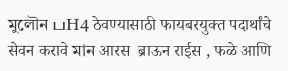মুলৌন பH4 ठेवण्यासाठी फायबरयुक्त पदार्थांचे सेवन करावे মান आरस  ब्राऊन राईस , फळे आणि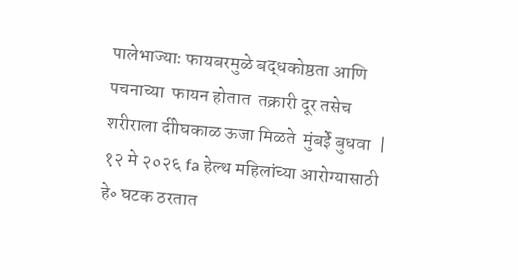पालेभाज्याः फायबरमुळे बद्धकोष्ठता आणि पचनाच्या  फायन होतात  तक्रारी दूर तसेच शरीराला दीोघकाळ ऊजा मिळते  मुंबईे बुधवा  | १२ मे २०२६ fa हेल्थ महिलांच्या आरोग्यासाठी हे॰ घटक ठरतात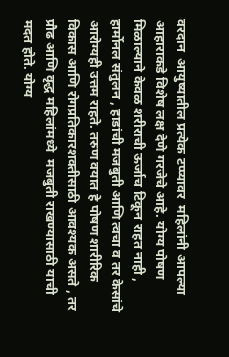वरदान  आयुष्यातील प्रत्येक टप्प्यावर  महिलांनी आपल्या आहाराकडे विशेष लक्ष देणे गरजेचे आहे. योग्य पोषण मिळाल्याने केवळ शरीराची ऊर्जाच टिकून राहत नाही ,  हार्मोनल संतुलन , हाडांची मजबुती आणि त्वचा व तर केसांचे आरोग्यही उत्तम राहते. तरुण वयात हे पोषण शारीरिक विकास आणि रोगप्रतिकारशक्तीसाठी आवश्यक असते , तर प्रौढ आणि वृद्ध महिलांमध्ये  मजबुती राखण्यासाठी याची मदत होते. योग्य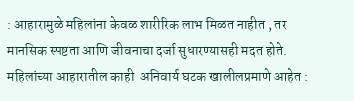: आहारामुळे महिलांना केवळ शारीरिक लाभ मिळत नाहीत , तर मानसिक स्पष्टता आणि जीवनाचा दर्जा सुधारण्यासही मदत होते. महिलांच्या आहारातील काही  अनिवार्य घटक खालीलप्रमाणे आहेत :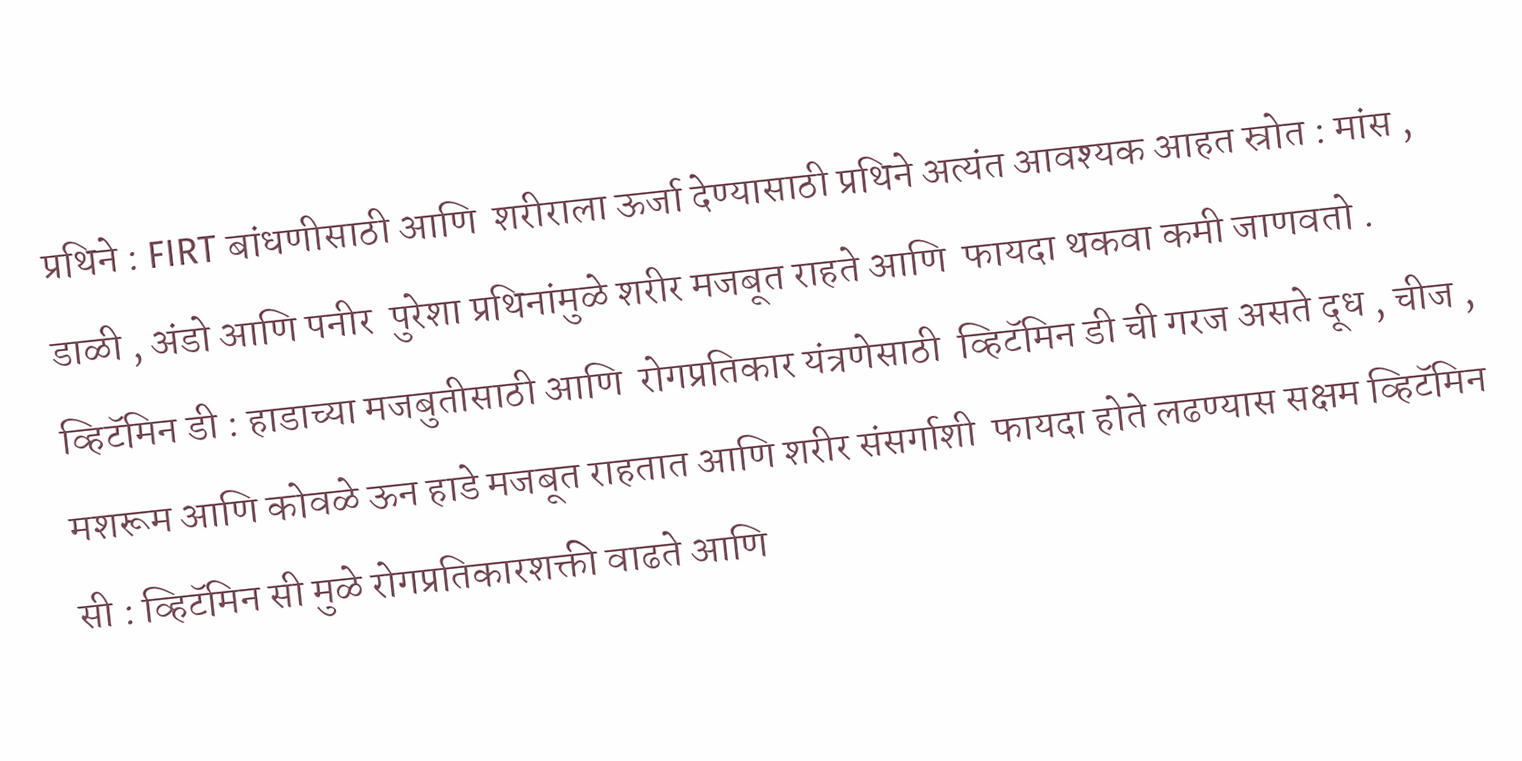प्रथिने : FIRT बांधणीसाठी आणि  शरीराला ऊर्जा देण्यासाठी प्रथिने अत्यंत आवश्यक आहत स्रोत : मांस , डाळी , अंडो आणि पनीर  पुरेशा प्रथिनांमुळे शरीर मजबूत राहते आणि  फायदा थकवा कमी जाणवतो . व्हिटॅमिन डी : हाडाच्या मजबुतीसाठी आणि  रोगप्रतिकार यंत्रणेसाठी  व्हिटॅमिन डी ची गरज असते दूध , चीज , मशरूम आणि कोवळे ऊन हाडे मजबूत राहतात आणि शरीर संसर्गाशी  फायदा होते लढण्यास सक्षम व्हिटॅमिन सी : व्हिटॅमिन सी मुळे रोगप्रतिकारशक्ती वाढते आणि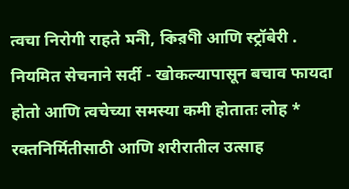त्वचा निरोगी राहते মনী, কিরণী आणि स्ट्रॉबेरी . नियमित सेचनाने सर्दी - खोकल्यापासून बचाव फायदा होतो आणि त्वचेच्या समस्या कमी होतातः लोह * रक्तनिर्मितीसाठी आणि शरीरातील उत्साह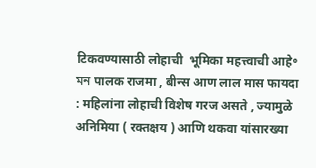टिकवण्यासाठी लोहाची  भूमिका महत्त्वाची आहे॰ মন पालक राजमा , बीन्स आण लाल मास फायदा : महिलांना लोहाची विशेष गरज असते , ज्यामुळे अनिमिया ( रक्तक्षय ) आणि थकवा यांसारख्या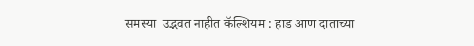समस्या  उद्भवत नाहीत कॅल्शियम : हाड आण दाताच्या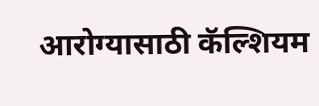आरोग्यासाठी कॅल्शियम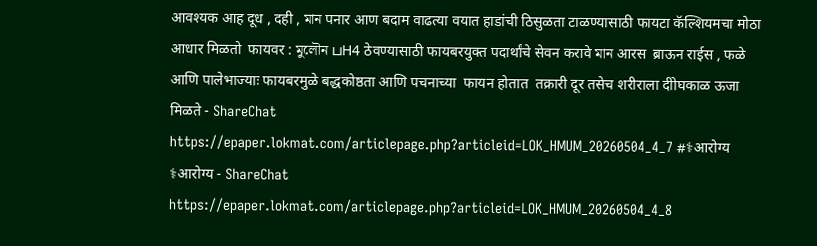आवश्यक आह दूध , दही , মান पनार आण बदाम वाढत्या वयात हाडांची ठिसुळता टाळण्यासाठी फायटा कॅल्शियमचा मोठा आधार मिळतो  फायवर : মুলৌন பH4 ठेवण्यासाठी फायबरयुक्त पदार्थांचे सेवन करावे মান आरस  ब्राऊन राईस , फळे आणि पालेभाज्याः फायबरमुळे बद्धकोष्ठता आणि पचनाच्या  फायन होतात  तक्रारी दूर तसेच शरीराला दीोघकाळ ऊजा मिळते - ShareChat
https://epaper.lokmat.com/articlepage.php?articleid=LOK_HMUM_20260504_4_7 #⚕आरोग्य
⚕आरोग्य - ShareChat
https://epaper.lokmat.com/articlepage.php?articleid=LOK_HMUM_20260504_4_8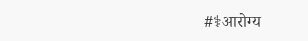#⚕आरोग्य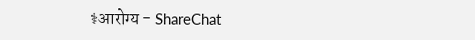⚕आरोग्य - ShareChat